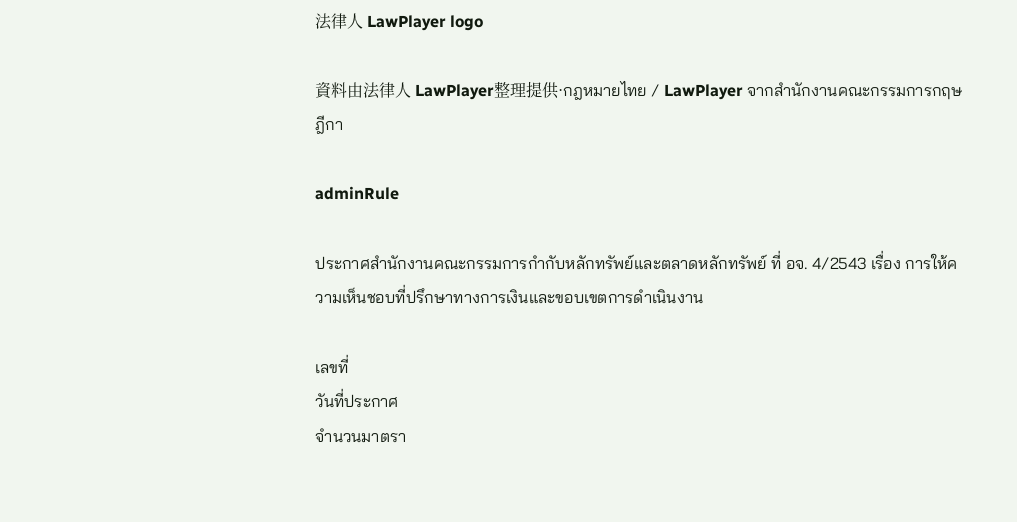法律人 LawPlayer logo

資料由法律人 LawPlayer整理提供·กฎหมายไทย / LawPlayer จากสำนักงานคณะกรรมการกฤษฎีกา

adminRule

ประกาศสำนักงานคณะกรรมการกำกับหลักทรัพย์และตลาดหลักทรัพย์ ที่ อจ. 4/2543 เรื่อง การให้ความเห็นชอบที่ปรึกษาทางการเงินและขอบเขตการดำเนินงาน

เลขที่
วันที่ประกาศ
จำนวนมาตรา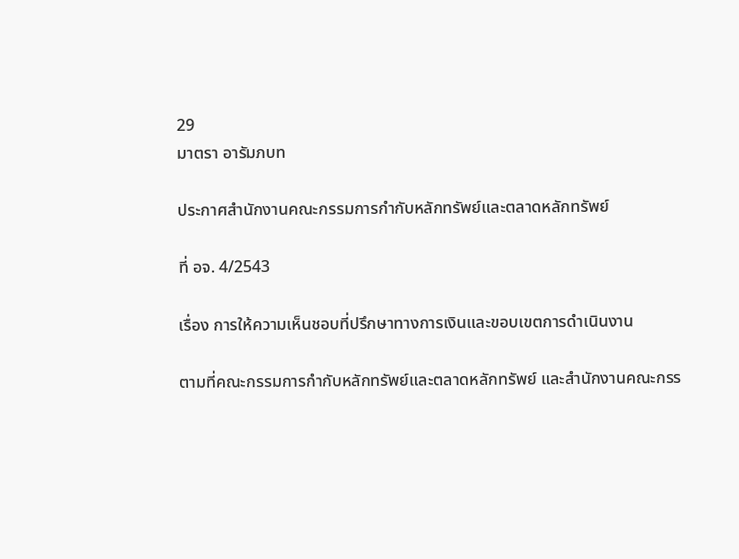29
มาตรา อารัมภบท

ประกาศสํานักงานคณะกรรมการกํากับหลักทรัพย์และตลาดหลักทรัพย์

ที่ อจ. 4/2543

เรื่อง การให้ความเห็นชอบที่ปรึกษาทางการเงินและขอบเขตการดําเนินงาน

ตามที่คณะกรรมการกํากับหลักทรัพย์และตลาดหลักทรัพย์ และสํานักงานคณะกรร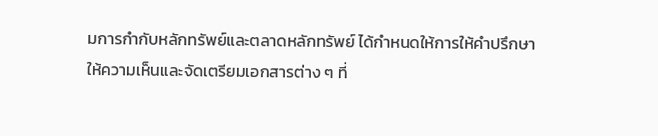มการกํากับหลักทรัพย์และตลาดหลักทรัพย์ ได้กําหนดให้การให้คําปรึกษา ให้ความเห็นและจัดเตรียมเอกสารต่าง ๆ ที่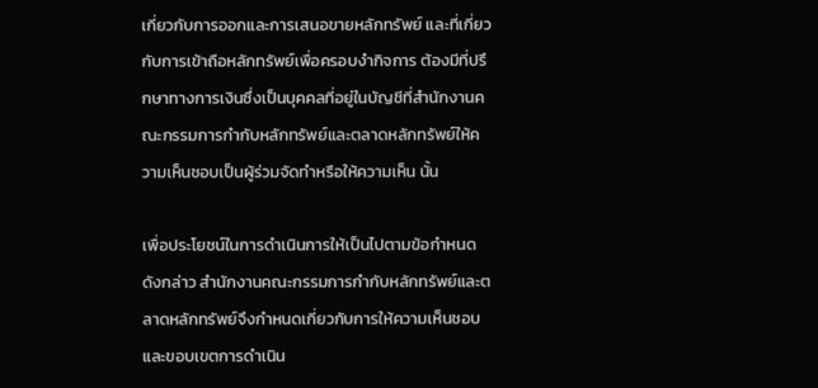เกี่ยวกับการออกและการเสนอขายหลักทรัพย์ และที่เกี่ยวกับการเข้าถือหลักทรัพย์เพื่อครอบงํากิจการ ต้องมีที่ปรึกษาทางการเงินซึ่งเป็นบุคคลที่อยู่ในบัญชีที่สํานักงานคณะกรรมการกํากับหลักทรัพย์และตลาดหลักทรัพย์ให้ความเห็นชอบเป็นผู้ร่วมจัดทําหรือให้ความเห็น นั้น

เพื่อประโยชน์ในการดําเนินการให้เป็นไปตามข้อกําหนดดังกล่าว สํานักงานคณะกรรมการกํากับหลักทรัพย์และตลาดหลักทรัพย์จึงกําหนดเกี่ยวกับการให้ความเห็นชอบและขอบเขตการดําเนิน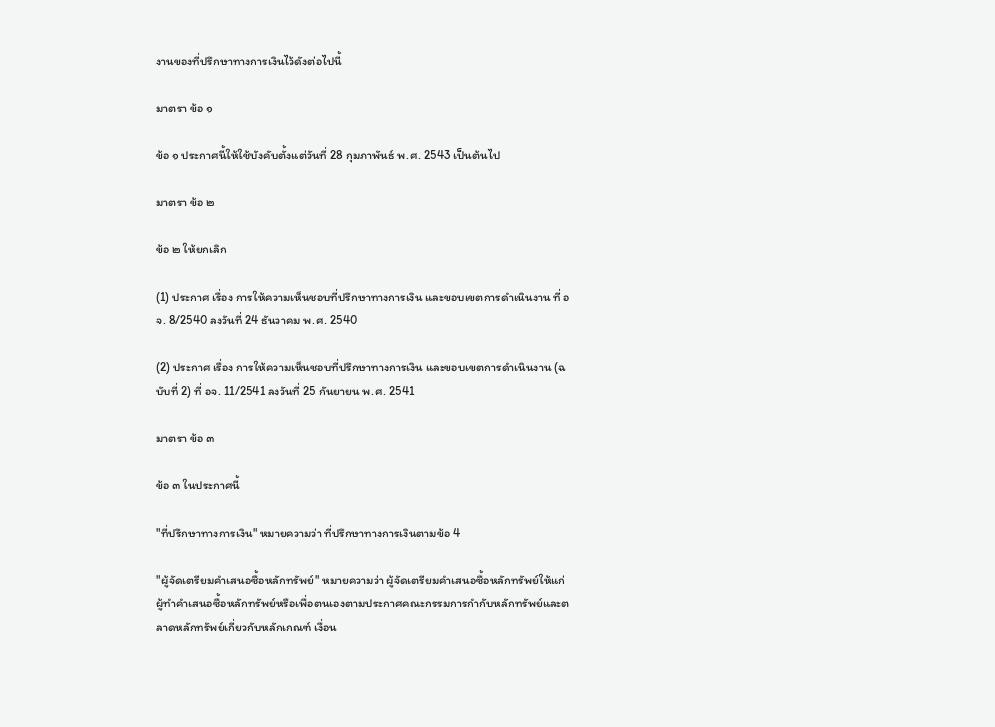งานของที่ปรึกษาทางการเงินไว้ดังต่อไปนี้

มาตรา ข้อ ๑

ข้อ ๑ ประกาศนี้ให้ใช้บังคับตั้งแต่วันที่ 28 กุมภาพันธ์ พ.ศ. 2543 เป็นต้นไป

มาตรา ข้อ ๒

ข้อ ๒ ให้ยกเลิก

(1) ประกาศ เรื่อง การให้ความเห็นชอบที่ปรึกษาทางการเงิน และขอบเขตการดําเนินงาน ที่ อจ. 8/2540 ลงวันที่ 24 ธันวาคม พ.ศ. 2540

(2) ประกาศ เรื่อง การให้ความเห็นชอบที่ปรึกษาทางการเงิน และขอบเขตการดําเนินงาน (ฉบับที่ 2) ที่ อจ. 11/2541 ลงวันที่ 25 กันยายน พ.ศ. 2541

มาตรา ข้อ ๓

ข้อ ๓ ในประกาศนี้

"ที่ปรึกษาทางการเงิน" หมายความว่า ที่ปรึกษาทางการเงินตามข้อ 4

"ผู้จัดเตรียมคําเสนอซื้อหลักทรัพย์" หมายความว่า ผู้จัดเตรียมคําเสนอซื้อหลักทรัพย์ให้แก่ผู้ทําคําเสนอซื้อหลักทรัพย์หรือเพื่อตนเองตามประกาศคณะกรรมการกํากับหลักทรัพย์และตลาดหลักทรัพย์เกี่ยวกับหลักเกณฑ์ เงื่อน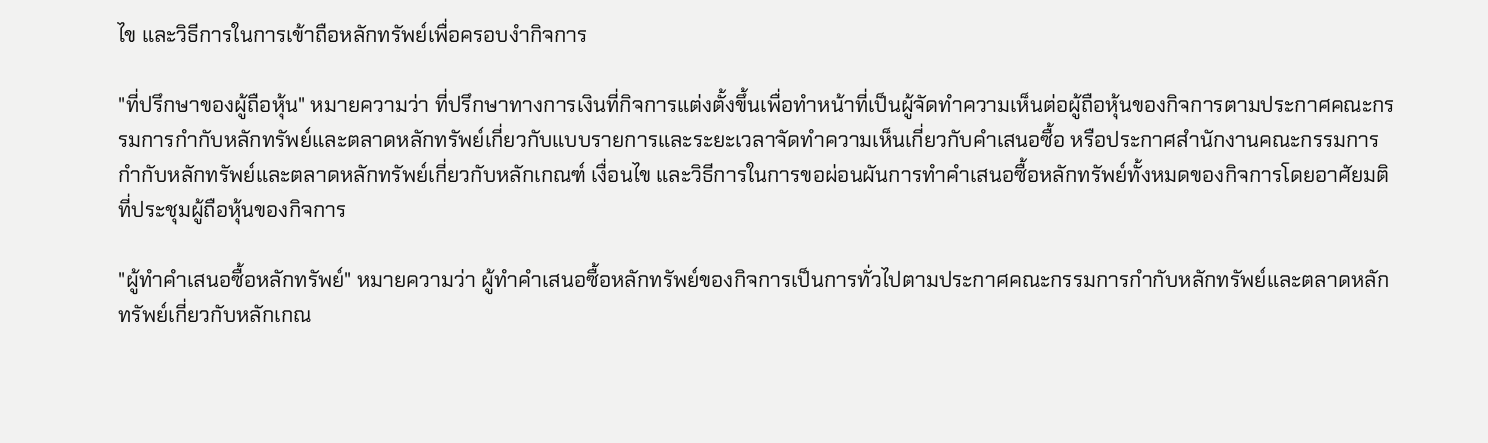ไข และวิธีการในการเข้าถือหลักทรัพย์เพื่อครอบงํากิจการ

"ที่ปรึกษาของผู้ถือหุ้น" หมายความว่า ที่ปรึกษาทางการเงินที่กิจการแต่งตั้งขึ้นเพื่อทําหน้าที่เป็นผู้จัดทําความเห็นต่อผู้ถือหุ้นของกิจการตามประกาศคณะกรรมการกํากับหลักทรัพย์และตลาดหลักทรัพย์เกี่ยวกับแบบรายการและระยะเวลาจัดทําความเห็นเกี่ยวกับคําเสนอซื้อ หรือประกาศสํานักงานคณะกรรมการกํากับหลักทรัพย์และตลาดหลักทรัพย์เกี่ยวกับหลักเกณฑ์ เงื่อนไข และวิธีการในการขอผ่อนผันการทําคําเสนอซื้อหลักทรัพย์ทั้งหมดของกิจการโดยอาศัยมติที่ประชุมผู้ถือหุ้นของกิจการ

"ผู้ทําคําเสนอซื้อหลักทรัพย์" หมายความว่า ผู้ทําคําเสนอซื้อหลักทรัพย์ของกิจการเป็นการทั่วไปตามประกาศคณะกรรมการกํากับหลักทรัพย์และตลาดหลักทรัพย์เกี่ยวกับหลักเกณ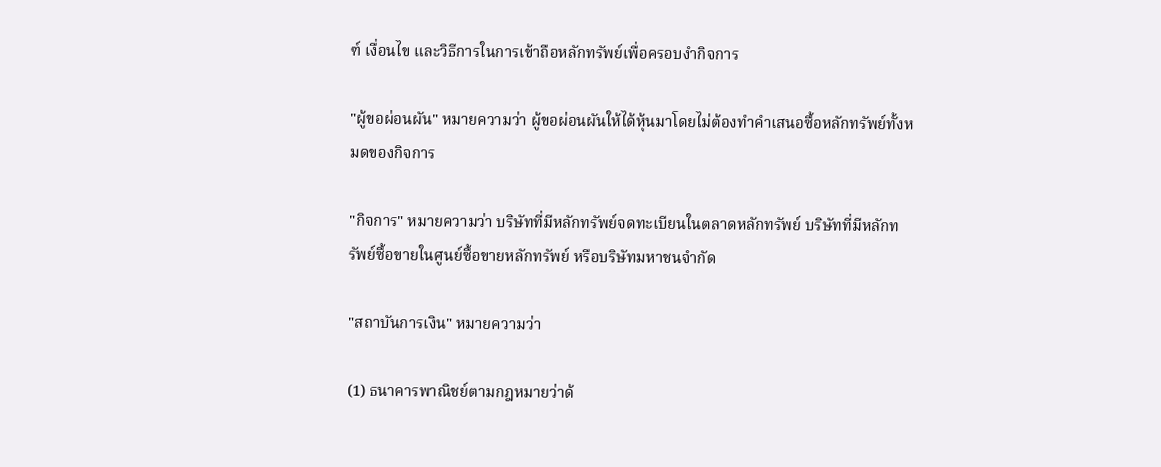ฑ์ เงื่อนไข และวิธีการในการเข้าถือหลักทรัพย์เพื่อครอบงํากิจการ

"ผู้ขอผ่อนผัน" หมายความว่า ผู้ขอผ่อนผันให้ได้หุ้นมาโดยไม่ต้องทําคําเสนอซื้อหลักทรัพย์ทั้งหมดของกิจการ

"กิจการ" หมายความว่า บริษัทที่มีหลักทรัพย์จดทะเบียนในตลาดหลักทรัพย์ บริษัทที่มีหลักทรัพย์ซื้อขายในศูนย์ซื้อขายหลักทรัพย์ หรือบริษัทมหาชนจํากัด

"สถาบันการเงิน" หมายความว่า

(1) ธนาคารพาณิชย์ตามกฎหมายว่าด้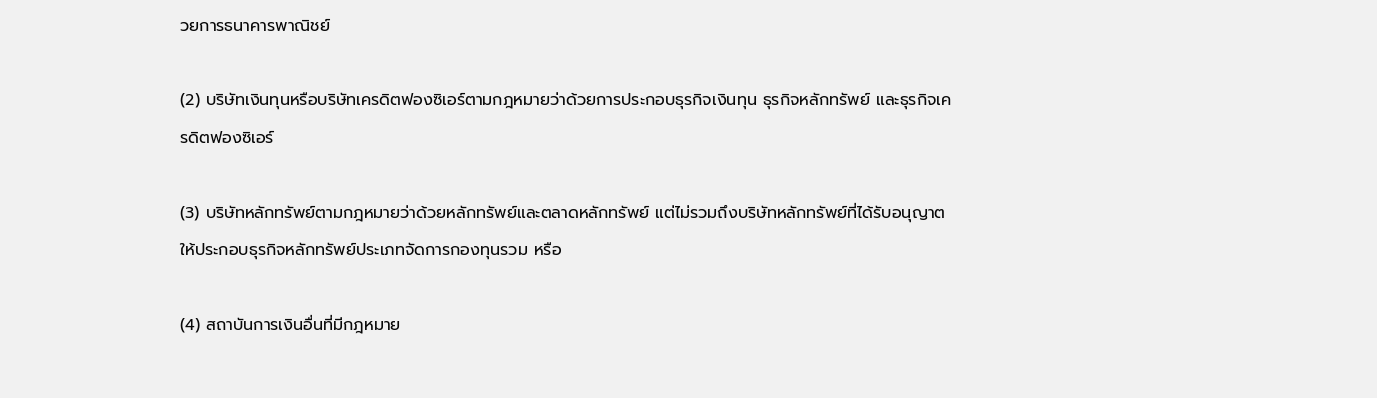วยการธนาคารพาณิชย์

(2) บริษัทเงินทุนหรือบริษัทเครดิตฟองซิเอร์ตามกฎหมายว่าด้วยการประกอบธุรกิจเงินทุน ธุรกิจหลักทรัพย์ และธุรกิจเครดิตฟองซิเอร์

(3) บริษัทหลักทรัพย์ตามกฎหมายว่าด้วยหลักทรัพย์และตลาดหลักทรัพย์ แต่ไม่รวมถึงบริษัทหลักทรัพย์ที่ได้รับอนุญาตให้ประกอบธุรกิจหลักทรัพย์ประเภทจัดการกองทุนรวม หรือ

(4) สถาบันการเงินอื่นที่มีกฎหมาย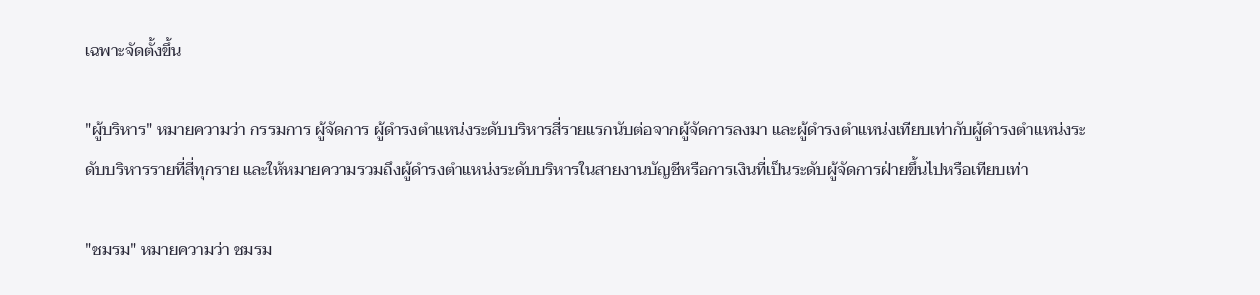เฉพาะจัดตั้งขึ้น

"ผู้บริหาร" หมายความว่า กรรมการ ผู้จัดการ ผู้ดํารงตําแหน่งระดับบริหารสี่รายแรกนับต่อจากผู้จัดการลงมา และผู้ดํารงตําแหน่งเทียบเท่ากับผู้ดํารงตําแหน่งระดับบริหารรายที่สี่ทุกราย และให้หมายความรวมถึงผู้ดํารงตําแหน่งระดับบริหารในสายงานบัญชีหรือการเงินที่เป็นระดับผู้จัดการฝ่ายขึ้นไปหรือเทียบเท่า

"ชมรม" หมายความว่า ชมรม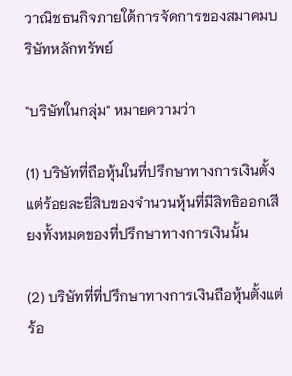วาณิชธนกิจภายใต้การจัดการของสมาคมบริษัทหลักทรัพย์

"บริษัทในกลุ่ม" หมายความว่า

(1) บริษัทที่ถือหุ้นในที่ปรึกษาทางการเงินตั้งแต่ร้อยละยี่สิบของจํานวนหุ้นที่มีสิทธิออกเสียงทั้งหมดของที่ปรึกษาทางการเงินนั้น

(2) บริษัทที่ที่ปรึกษาทางการเงินถือหุ้นตั้งแต่ร้อ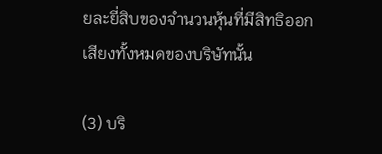ยละยี่สิบของจํานวนหุ้นที่มีสิทธิออกเสียงทั้งหมดของบริษัทนั้น

(3) บริ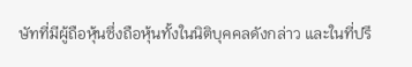ษัทที่มีผู้ถือหุ้นซึ่งถือหุ้นทั้งในนิติบุคคลดังกล่าว และในที่ปรึ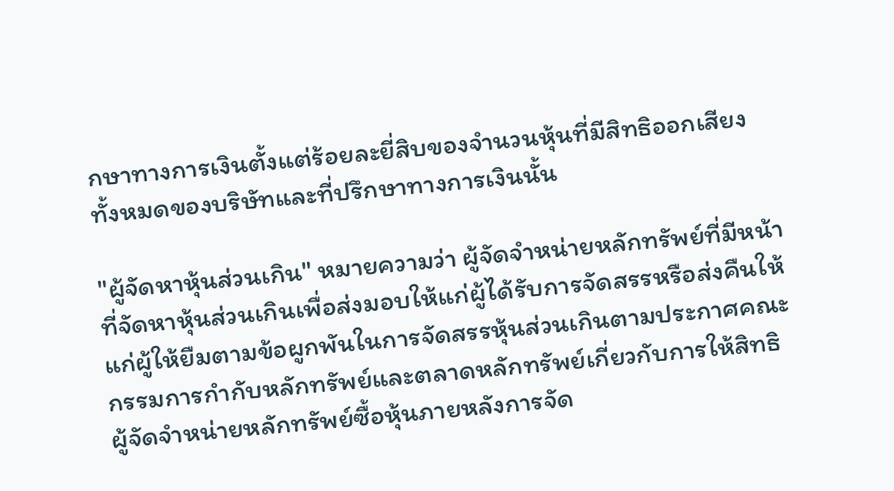กษาทางการเงินตั้งแต่ร้อยละยี่สิบของจํานวนหุ้นที่มีสิทธิออกเสียงทั้งหมดของบริษัทและที่ปรึกษาทางการเงินนั้น

"ผู้จัดหาหุ้นส่วนเกิน" หมายความว่า ผู้จัดจําหน่ายหลักทรัพย์ที่มีหน้าที่จัดหาหุ้นส่วนเกินเพื่อส่งมอบให้แก่ผู้ได้รับการจัดสรรหรือส่งคืนให้แก่ผู้ให้ยืมตามข้อผูกพันในการจัดสรรหุ้นส่วนเกินตามประกาศคณะกรรมการกํากับหลักทรัพย์และตลาดหลักทรัพย์เกี่ยวกับการให้สิทธิผู้จัดจําหน่ายหลักทรัพย์ซื้อหุ้นภายหลังการจัด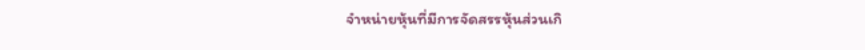จําหน่ายหุ้นที่มีการจัดสรรหุ้นส่วนเกิ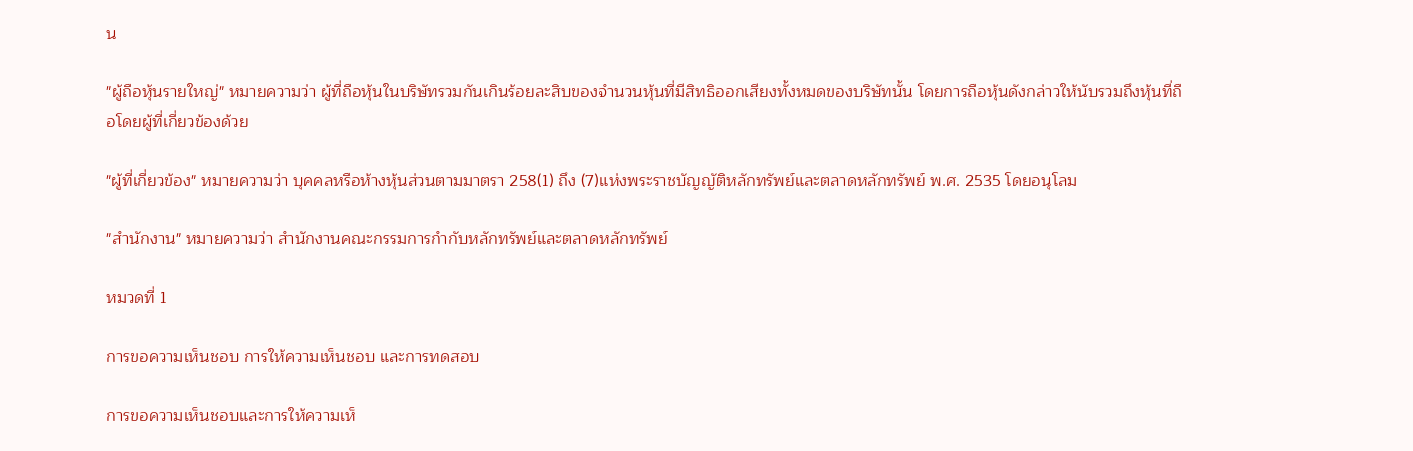น

"ผู้ถือหุ้นรายใหญ่" หมายความว่า ผู้ที่ถือหุ้นในบริษัทรวมกันเกินร้อยละสิบของจํานวนหุ้นที่มีสิทธิออกเสียงทั้งหมดของบริษัทนั้น โดยการถือหุ้นดังกล่าวให้นับรวมถึงหุ้นที่ถือโดยผู้ที่เกี่ยวข้องด้วย

"ผู้ที่เกี่ยวข้อง" หมายความว่า บุคคลหรือห้างหุ้นส่วนตามมาตรา 258(1) ถึง (7)แห่งพระราชบัญญัติหลักทรัพย์และตลาดหลักทรัพย์ พ.ศ. 2535 โดยอนุโลม

"สํานักงาน" หมายความว่า สํานักงานคณะกรรมการกํากับหลักทรัพย์และตลาดหลักทรัพย์

หมวดที่ 1

การขอความเห็นชอบ การให้ความเห็นชอบ และการทดสอบ

การขอความเห็นชอบและการให้ความเห็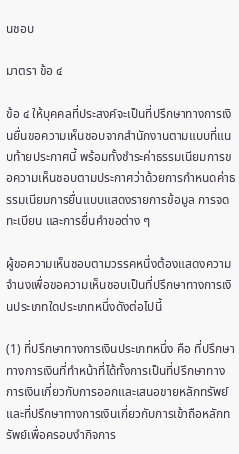นชอบ

มาตรา ข้อ ๔

ข้อ ๔ ให้บุคคลที่ประสงค์จะเป็นที่ปรึกษาทางการเงินยื่นขอความเห็นชอบจากสํานักงานตามแบบที่แนบท้ายประกาศนี้ พร้อมทั้งชําระค่าธรรมเนียมการขอความเห็นชอบตามประกาศว่าด้วยการกําหนดค่าธรรมเนียมการยื่นแบบแสดงรายการข้อมูล การจดทะเบียน และการยื่นคําขอต่าง ๆ

ผู้ขอความเห็นชอบตามวรรคหนึ่งต้องแสดงความจํานงเพื่อขอความเห็นชอบเป็นที่ปรึกษาทางการเงินประเภทใดประเภทหนึ่งดังต่อไปนี้

(1) ที่ปรึกษาทางการเงินประเภทหนึ่ง คือ ที่ปรึกษาทางการเงินที่ทําหน้าที่ได้ทั้งการเป็นที่ปรึกษาทางการเงินเกี่ยวกับการออกและเสนอขายหลักทรัพย์ และที่ปรึกษาทางการเงินเกี่ยวกับการเข้าถือหลักทรัพย์เพื่อครอบงํากิจการ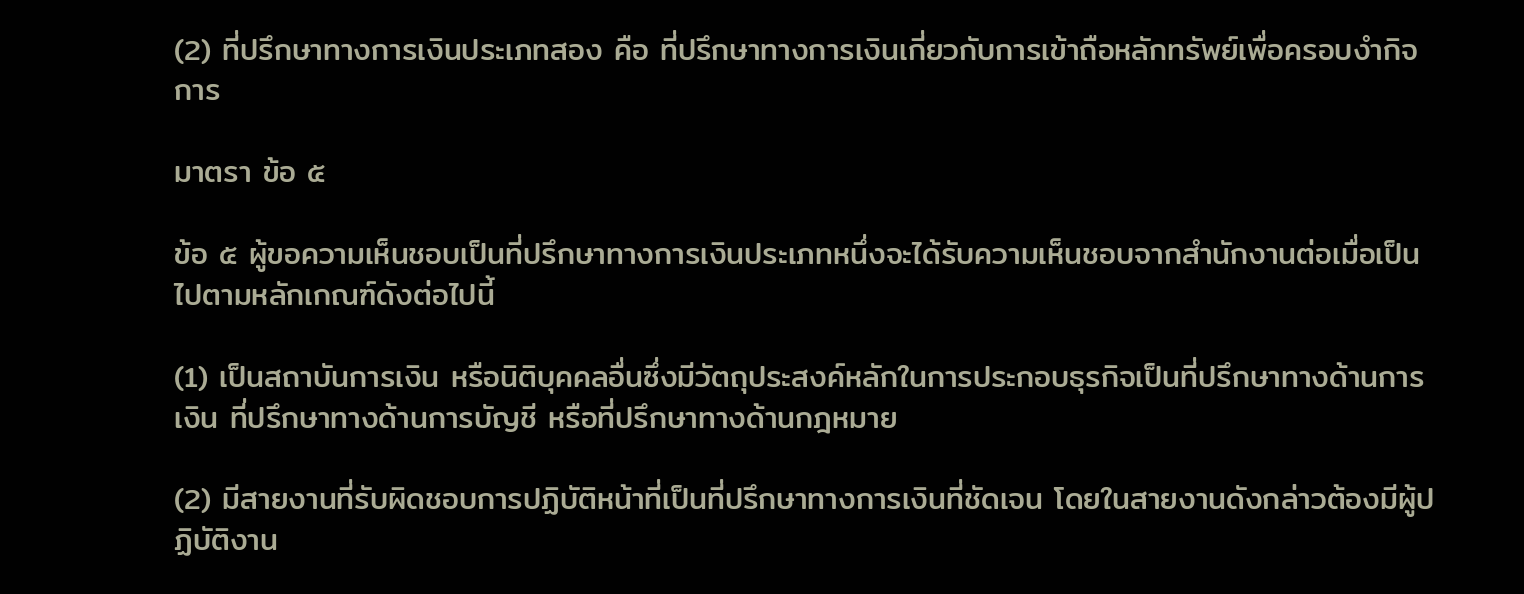(2) ที่ปรึกษาทางการเงินประเภทสอง คือ ที่ปรึกษาทางการเงินเกี่ยวกับการเข้าถือหลักทรัพย์เพื่อครอบงํากิจการ

มาตรา ข้อ ๕

ข้อ ๕ ผู้ขอความเห็นชอบเป็นที่ปรึกษาทางการเงินประเภทหนึ่งจะได้รับความเห็นชอบจากสํานักงานต่อเมื่อเป็นไปตามหลักเกณฑ์ดังต่อไปนี้

(1) เป็นสถาบันการเงิน หรือนิติบุคคลอื่นซึ่งมีวัตถุประสงค์หลักในการประกอบธุรกิจเป็นที่ปรึกษาทางด้านการเงิน ที่ปรึกษาทางด้านการบัญชี หรือที่ปรึกษาทางด้านกฎหมาย

(2) มีสายงานที่รับผิดชอบการปฏิบัติหน้าที่เป็นที่ปรึกษาทางการเงินที่ชัดเจน โดยในสายงานดังกล่าวต้องมีผู้ปฏิบัติงาน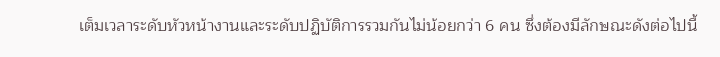เต็มเวลาระดับหัวหน้างานและระดับปฏิบัติการรวมกันไม่น้อยกว่า 6 คน ซึ่งต้องมีลักษณะดังต่อไปนี้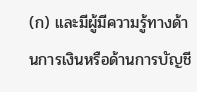(ก) และมีผู้มีความรู้ทางด้านการเงินหรือด้านการบัญชี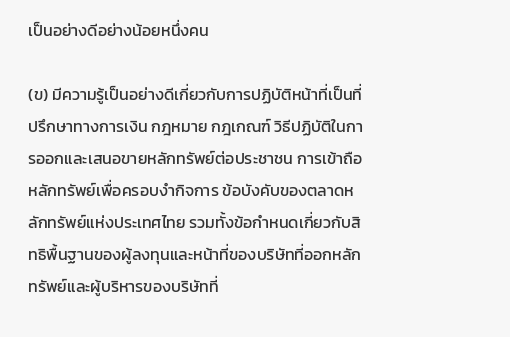เป็นอย่างดีอย่างน้อยหนึ่งคน

(ข) มีความรู้เป็นอย่างดีเกี่ยวกับการปฏิบัติหน้าที่เป็นที่ปรึกษาทางการเงิน กฎหมาย กฎเกณฑ์ วิธีปฏิบัติในการออกและเสนอขายหลักทรัพย์ต่อประชาชน การเข้าถือหลักทรัพย์เพื่อครอบงํากิจการ ข้อบังคับของตลาดหลักทรัพย์แห่งประเทศไทย รวมทั้งข้อกําหนดเกี่ยวกับสิทธิพื้นฐานของผู้ลงทุนและหน้าที่ของบริษัทที่ออกหลักทรัพย์และผู้บริหารของบริษัทที่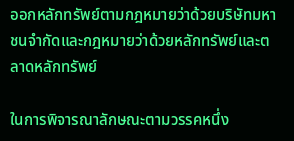ออกหลักทรัพย์ตามกฎหมายว่าด้วยบริษัทมหาชนจํากัดและกฎหมายว่าด้วยหลักทรัพย์และตลาดหลักทรัพย์

ในการพิจารณาลักษณะตามวรรคหนึ่ง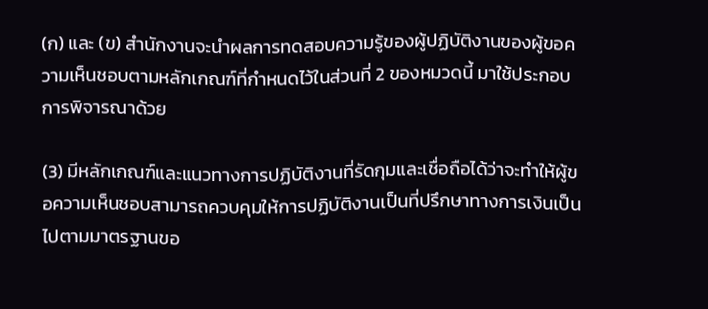(ก) และ (ข) สํานักงานจะนําผลการทดสอบความรู้ของผู้ปฏิบัติงานของผู้ขอความเห็นชอบตามหลักเกณฑ์ที่กําหนดไว้ในส่วนที่ 2 ของหมวดนี้ มาใช้ประกอบการพิจารณาด้วย

(3) มีหลักเกณฑ์และแนวทางการปฏิบัติงานที่รัดกุมและเชื่อถือได้ว่าจะทําให้ผู้ขอความเห็นชอบสามารถควบคุมให้การปฏิบัติงานเป็นที่ปรึกษาทางการเงินเป็นไปตามมาตรฐานขอ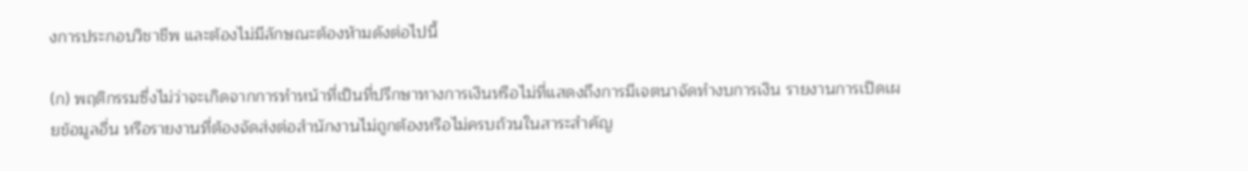งการประกอบวิชาชีพ และต้องไม่มีลักษณะต้องห้ามดังต่อไปนี้

(ก) พฤติกรรมซึ่งไม่ว่าจะเกิดจากการทําหน้าที่เป็นที่ปรึกษาทางการเงินหรือไม่ที่แสดงถึงการมีเจตนาจัดทํางบการเงิน รายงานการเปิดเผยข้อมูลอื่น หรือรายงานที่ต้องจัดส่งต่อสํานักงานไม่ถูกต้องหรือไม่ครบถ้วนในสาระสําคัญ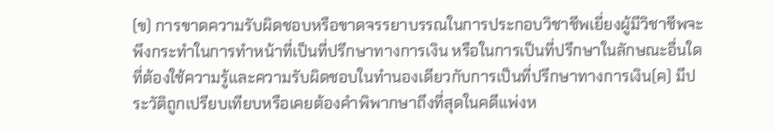(ข) การขาดความรับผิดชอบหรือขาดจรรยาบรรณในการประกอบวิชาชีพเยี่ยงผู้มีวิชาชีพจะพึงกระทําในการทําหน้าที่เป็นที่ปรึกษาทางการเงิน หรือในการเป็นที่ปรึกษาในลักษณะอื่นใดที่ต้องใช้ความรู้และความรับผิดชอบในทํานองเดียวกับการเป็นที่ปรึกษาทางการเงิน(ค) มีประวัติถูกเปรียบเทียบหรือเคยต้องคําพิพากษาถึงที่สุดในคดีแพ่งห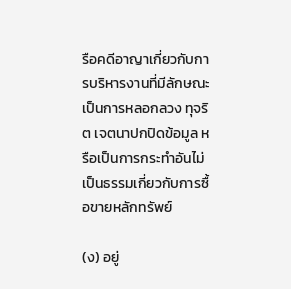รือคดีอาญาเกี่ยวกับการบริหารงานที่มีลักษณะเป็นการหลอกลวง ทุจริต เจตนาปกปิดข้อมูล หรือเป็นการกระทําอันไม่เป็นธรรมเกี่ยวกับการซื้อขายหลักทรัพย์

(ง) อยู่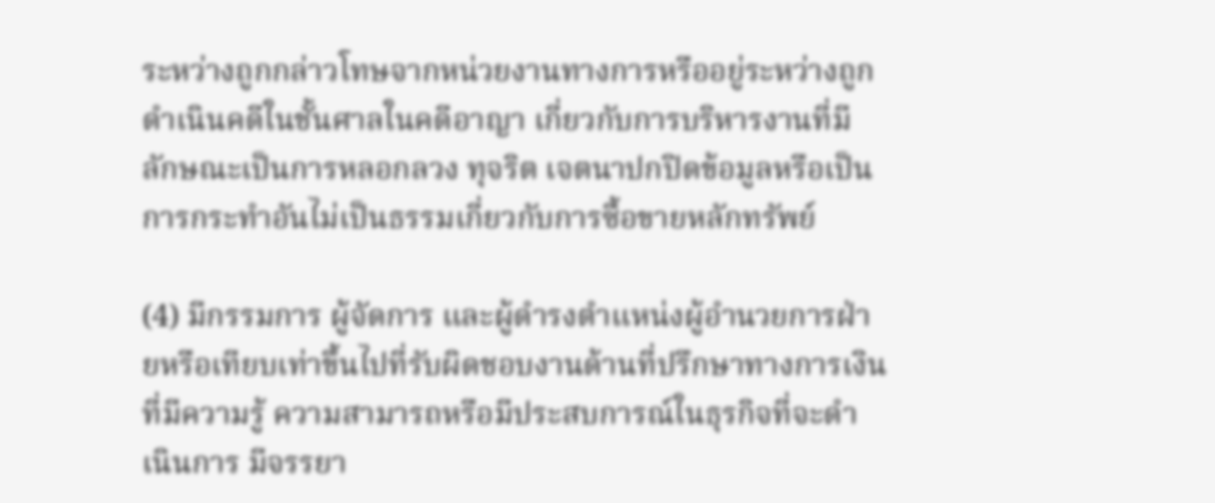ระหว่างถูกกล่าวโทษจากหน่วยงานทางการหรืออยู่ระหว่างถูกดําเนินคดีในชั้นศาลในคดีอาญา เกี่ยวกับการบริหารงานที่มีลักษณะเป็นการหลอกลวง ทุจริต เจตนาปกปิดข้อมูลหรือเป็นการกระทําอันไม่เป็นธรรมเกี่ยวกับการซื้อขายหลักทรัพย์

(4) มีกรรมการ ผู้จัดการ และผู้ดํารงตําแหน่งผู้อํานวยการฝ่ายหรือเทียบเท่าขึ้นไปที่รับผิดชอบงานด้านที่ปรึกษาทางการเงิน ที่มีความรู้ ความสามารถหรือมีประสบการณ์ในธุรกิจที่จะดําเนินการ มีจรรยา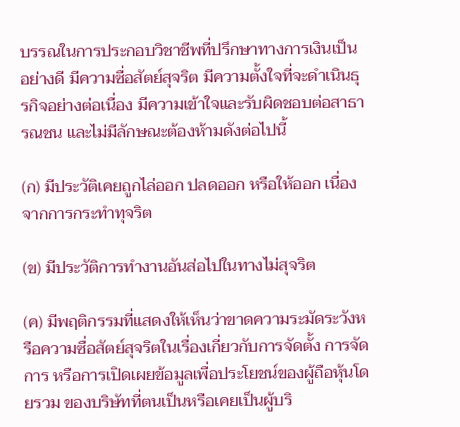บรรณในการประกอบวิชาชีพที่ปรึกษาทางการเงินเป็นอย่างดี มีความซื่อสัตย์สุจริต มีความตั้งใจที่จะดําเนินธุรกิจอย่างต่อเนื่อง มีความเข้าใจและรับผิดชอบต่อสาธารณชน และไม่มีลักษณะต้องห้ามดังต่อไปนี้

(ก) มีประวัติเคยถูกไล่ออก ปลดออก หรือให้ออก เนื่องจากการกระทําทุจริต

(ข) มีประวัติการทํางานอันส่อไปในทางไม่สุจริต

(ค) มีพฤติกรรมที่แสดงให้เห็นว่าขาดความระมัดระวังหรือความซื่อสัตย์สุจริตในเรื่องเกี่ยวกับการจัดตั้ง การจัดการ หรือการเปิดเผยข้อมูลเพื่อประโยชน์ของผู้ถือหุ้นโดยรวม ของบริษัทที่ตนเป็นหรือเคยเป็นผู้บริ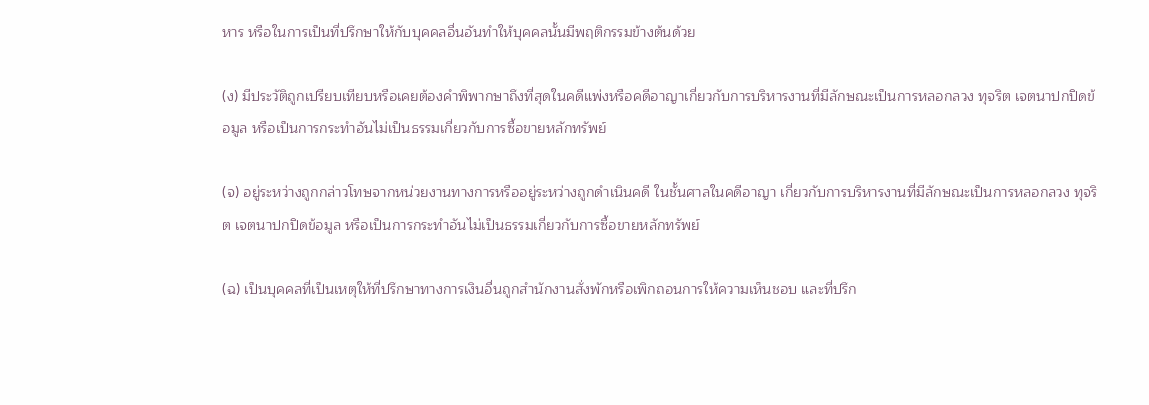หาร หรือในการเป็นที่ปรึกษาให้กับบุคคลอื่นอันทําให้บุคคลนั้นมีพฤติกรรมข้างต้นด้วย

(ง) มีประวัติถูกเปรียบเทียบหรือเคยต้องคําพิพากษาถึงที่สุดในคดีแพ่งหรือคดีอาญาเกี่ยวกับการบริหารงานที่มีลักษณะเป็นการหลอกลวง ทุจริต เจตนาปกปิดข้อมูล หรือเป็นการกระทําอันไม่เป็นธรรมเกี่ยวกับการซื้อขายหลักทรัพย์

(จ) อยู่ระหว่างถูกกล่าวโทษจากหน่วยงานทางการหรืออยู่ระหว่างถูกดําเนินคดี ในชั้นศาลในคดีอาญา เกี่ยวกับการบริหารงานที่มีลักษณะเป็นการหลอกลวง ทุจริต เจตนาปกปิดข้อมูล หรือเป็นการกระทําอันไม่เป็นธรรมเกี่ยวกับการซื้อขายหลักทรัพย์

(ฉ) เป็นบุคคลที่เป็นเหตุให้ที่ปรึกษาทางการเงินอื่นถูกสํานักงานสั่งพักหรือเพิกถอนการให้ความเห็นชอบ และที่ปรึก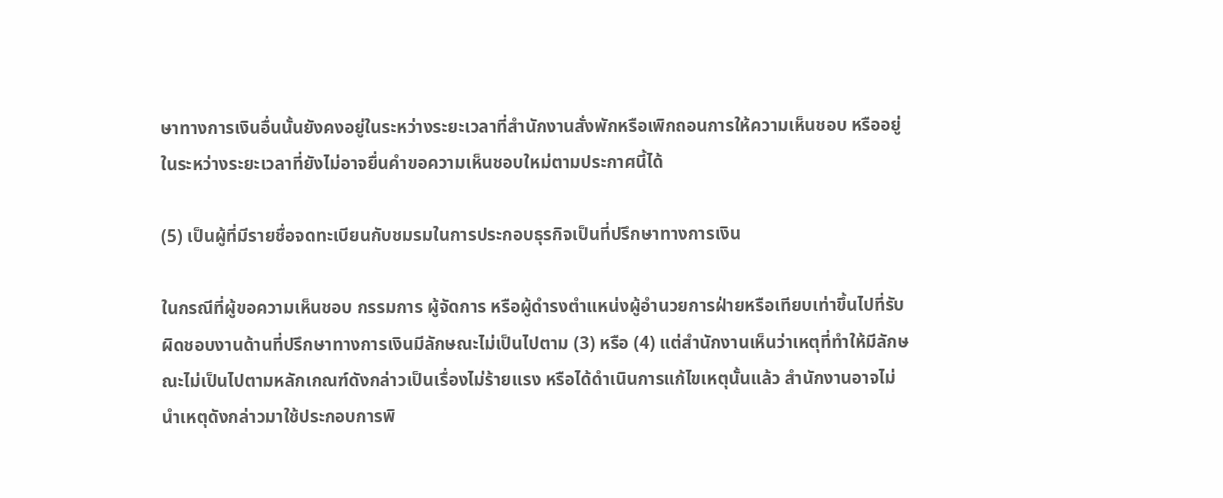ษาทางการเงินอื่นนั้นยังคงอยู่ในระหว่างระยะเวลาที่สํานักงานสั่งพักหรือเพิกถอนการให้ความเห็นชอบ หรืออยู่ในระหว่างระยะเวลาที่ยังไม่อาจยื่นคําขอความเห็นชอบใหม่ตามประกาศนี้ได้

(5) เป็นผู้ที่มีรายชื่อจดทะเบียนกับชมรมในการประกอบธุรกิจเป็นที่ปรึกษาทางการเงิน

ในกรณีที่ผู้ขอความเห็นชอบ กรรมการ ผู้จัดการ หรือผู้ดํารงตําแหน่งผู้อํานวยการฝ่ายหรือเทียบเท่าขึ้นไปที่รับผิดชอบงานด้านที่ปรึกษาทางการเงินมีลักษณะไม่เป็นไปตาม (3) หรือ (4) แต่สํานักงานเห็นว่าเหตุที่ทําให้มีลักษณะไม่เป็นไปตามหลักเกณฑ์ดังกล่าวเป็นเรื่องไม่ร้ายแรง หรือได้ดําเนินการแก้ไขเหตุนั้นแล้ว สํานักงานอาจไม่นําเหตุดังกล่าวมาใช้ประกอบการพิ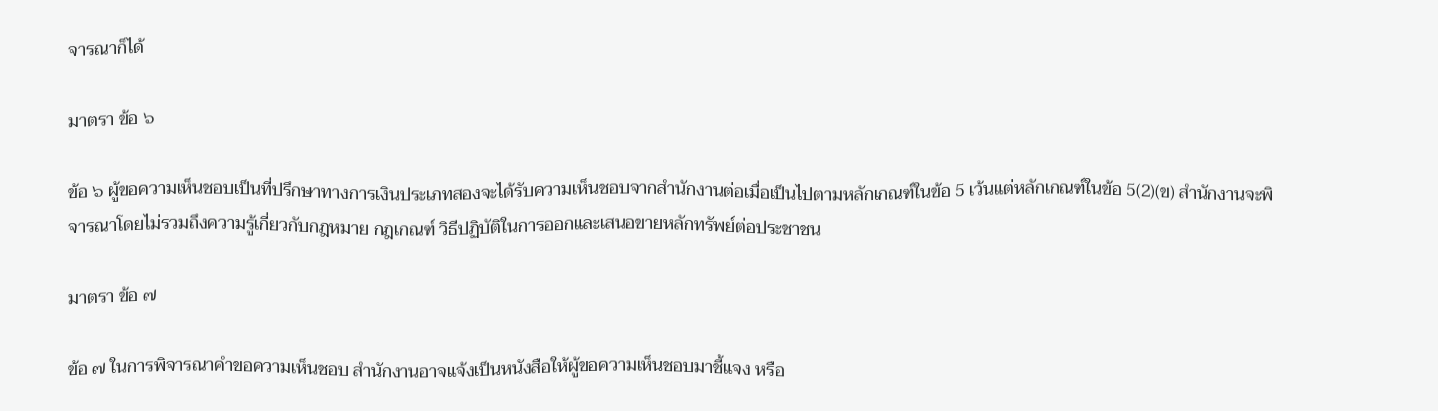จารณาก็ได้

มาตรา ข้อ ๖

ข้อ ๖ ผู้ขอความเห็นชอบเป็นที่ปรึกษาทางการเงินประเภทสองจะได้รับความเห็นชอบจากสํานักงานต่อเมื่อเป็นไปตามหลักเกณฑ์ในข้อ 5 เว้นแต่หลักเกณฑ์ในข้อ 5(2)(ข) สํานักงานจะพิจารณาโดยไม่รวมถึงความรู้เกี่ยวกับกฎหมาย กฎเกณฑ์ วิธีปฏิบัติในการออกและเสนอขายหลักทรัพย์ต่อประชาชน

มาตรา ข้อ ๗

ข้อ ๗ ในการพิจารณาคําขอความเห็นชอบ สํานักงานอาจแจ้งเป็นหนังสือให้ผู้ขอความเห็นชอบมาชี้แจง หรือ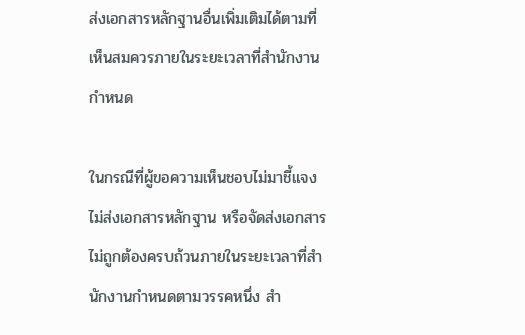ส่งเอกสารหลักฐานอื่นเพิ่มเติมได้ตามที่เห็นสมควรภายในระยะเวลาที่สํานักงานกําหนด

ในกรณีที่ผู้ขอความเห็นชอบไม่มาชี้แจง ไม่ส่งเอกสารหลักฐาน หรือจัดส่งเอกสารไม่ถูกต้องครบถ้วนภายในระยะเวลาที่สํานักงานกําหนดตามวรรคหนึ่ง สํา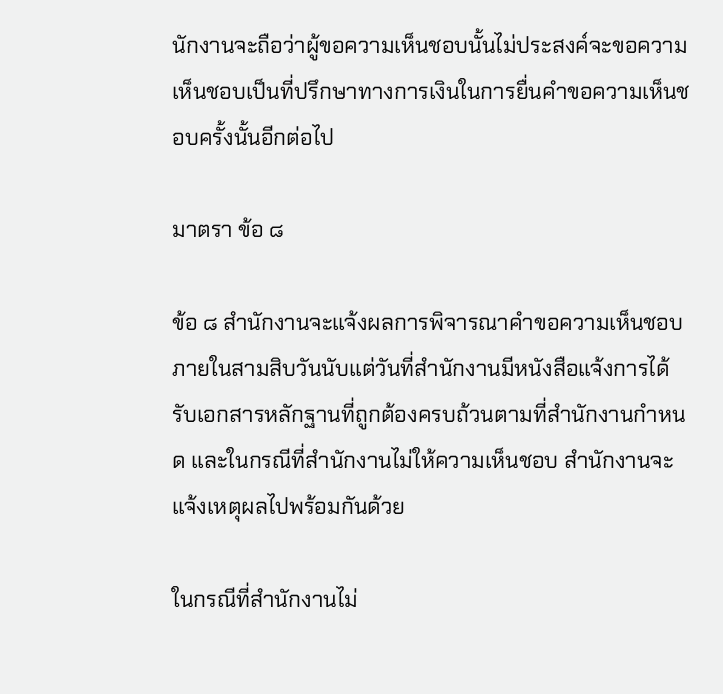นักงานจะถือว่าผู้ขอความเห็นชอบนั้นไม่ประสงค์จะขอความเห็นชอบเป็นที่ปรึกษาทางการเงินในการยื่นคําขอความเห็นชอบครั้งนั้นอีกต่อไป

มาตรา ข้อ ๘

ข้อ ๘ สํานักงานจะแจ้งผลการพิจารณาคําขอความเห็นชอบภายในสามสิบวันนับแต่วันที่สํานักงานมีหนังสือแจ้งการได้รับเอกสารหลักฐานที่ถูกต้องครบถ้วนตามที่สํานักงานกําหนด และในกรณีที่สํานักงานไม่ให้ความเห็นชอบ สํานักงานจะแจ้งเหตุผลไปพร้อมกันด้วย

ในกรณีที่สํานักงานไม่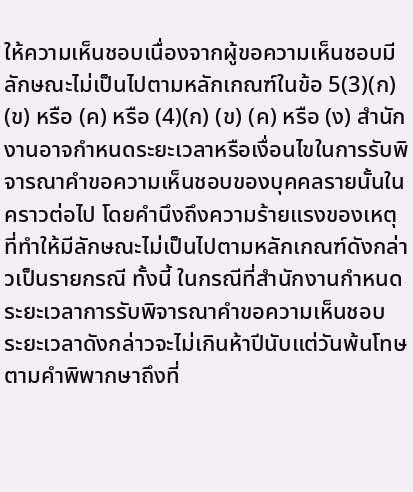ให้ความเห็นชอบเนื่องจากผู้ขอความเห็นชอบมีลักษณะไม่เป็นไปตามหลักเกณฑ์ในข้อ 5(3)(ก) (ข) หรือ (ค) หรือ (4)(ก) (ข) (ค) หรือ (ง) สํานักงานอาจกําหนดระยะเวลาหรือเงื่อนไขในการรับพิจารณาคําขอความเห็นชอบของบุคคลรายนั้นในคราวต่อไป โดยคํานึงถึงความร้ายแรงของเหตุที่ทําให้มีลักษณะไม่เป็นไปตามหลักเกณฑ์ดังกล่าวเป็นรายกรณี ทั้งนี้ ในกรณีที่สํานักงานกําหนดระยะเวลาการรับพิจารณาคําขอความเห็นชอบ ระยะเวลาดังกล่าวจะไม่เกินห้าปีนับแต่วันพ้นโทษตามคําพิพากษาถึงที่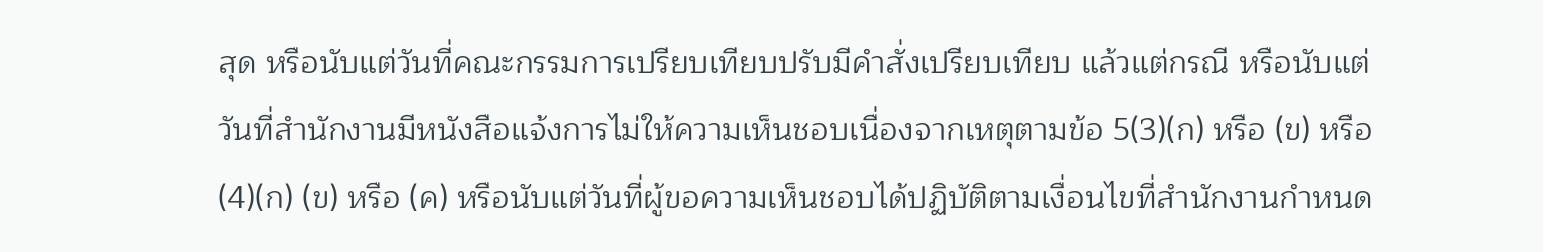สุด หรือนับแต่วันที่คณะกรรมการเปรียบเทียบปรับมีคําสั่งเปรียบเทียบ แล้วแต่กรณี หรือนับแต่วันที่สํานักงานมีหนังสือแจ้งการไม่ให้ความเห็นชอบเนื่องจากเหตุตามข้อ 5(3)(ก) หรือ (ข) หรือ (4)(ก) (ข) หรือ (ค) หรือนับแต่วันที่ผู้ขอความเห็นชอบได้ปฏิบัติตามเงื่อนไขที่สํานักงานกําหนด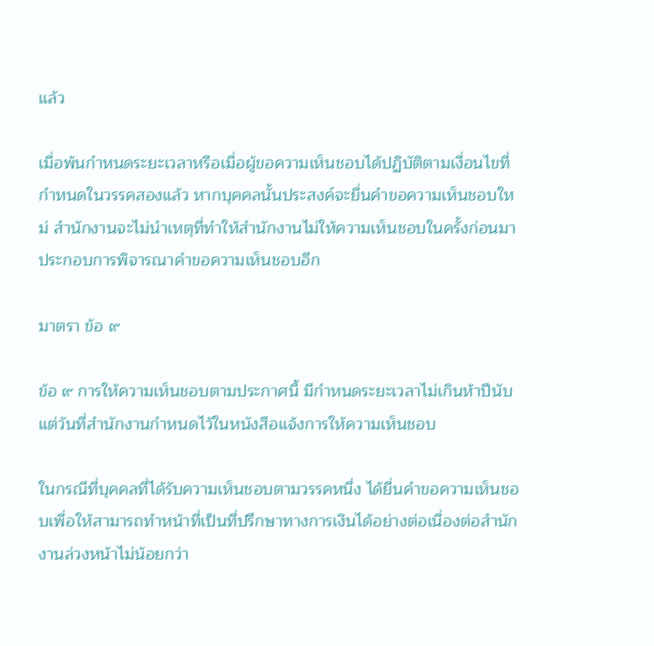แล้ว

เมื่อพ้นกําหนดระยะเวลาหรือเมื่อผู้ขอความเห็นชอบได้ปฏิบัติตามเงื่อนไขที่กําหนดในวรรคสองแล้ว หากบุคคลนั้นประสงค์จะยื่นคําขอความเห็นชอบใหม่ สํานักงานจะไม่นําเหตุที่ทําให้สํานักงานไม่ให้ความเห็นชอบในครั้งก่อนมาประกอบการพิจารณาคําขอความเห็นชอบอีก

มาตรา ข้อ ๙

ข้อ ๙ การให้ความเห็นชอบตามประกาศนี้ มีกําหนดระยะเวลาไม่เกินห้าปีนับแต่วันที่สํานักงานกําหนดไว้ในหนังสือแจ้งการให้ความเห็นชอบ

ในกรณีที่บุคคลที่ได้รับความเห็นชอบตามวรรคหนึ่ง ได้ยื่นคําขอความเห็นชอบเพื่อให้สามารถทําหน้าที่เป็นที่ปรึกษาทางการเงินได้อย่างต่อเนื่องต่อสํานักงานล่วงหน้าไม่น้อยกว่า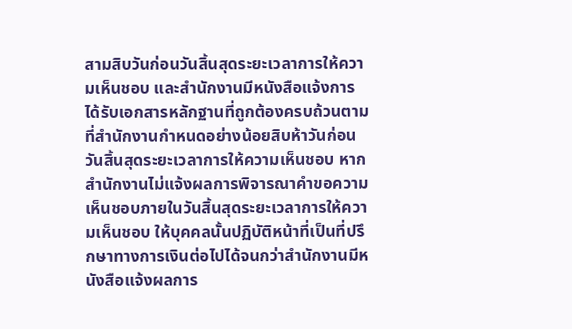สามสิบวันก่อนวันสิ้นสุดระยะเวลาการให้ความเห็นชอบ และสํานักงานมีหนังสือแจ้งการได้รับเอกสารหลักฐานที่ถูกต้องครบถ้วนตามที่สํานักงานกําหนดอย่างน้อยสิบห้าวันก่อนวันสิ้นสุดระยะเวลาการให้ความเห็นชอบ หากสํานักงานไม่แจ้งผลการพิจารณาคําขอความเห็นชอบภายในวันสิ้นสุดระยะเวลาการให้ความเห็นชอบ ให้บุคคลนั้นปฏิบัติหน้าที่เป็นที่ปรึกษาทางการเงินต่อไปได้จนกว่าสํานักงานมีหนังสือแจ้งผลการ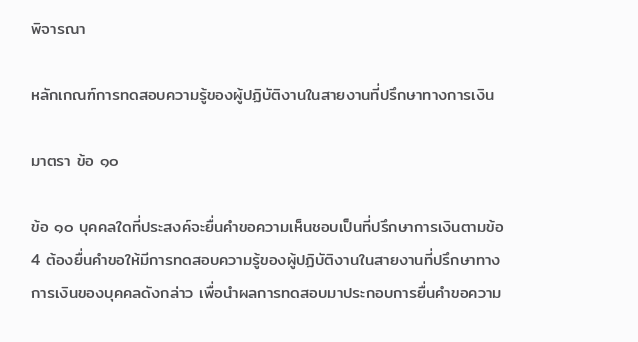พิจารณา

หลักเกณฑ์การทดสอบความรู้ของผู้ปฏิบัติงานในสายงานที่ปรึกษาทางการเงิน

มาตรา ข้อ ๑๐

ข้อ ๑๐ บุคคลใดที่ประสงค์จะยื่นคําขอความเห็นชอบเป็นที่ปรึกษาการเงินตามข้อ 4 ต้องยื่นคําขอให้มีการทดสอบความรู้ของผู้ปฏิบัติงานในสายงานที่ปรึกษาทางการเงินของบุคคลดังกล่าว เพื่อนําผลการทดสอบมาประกอบการยื่นคําขอความ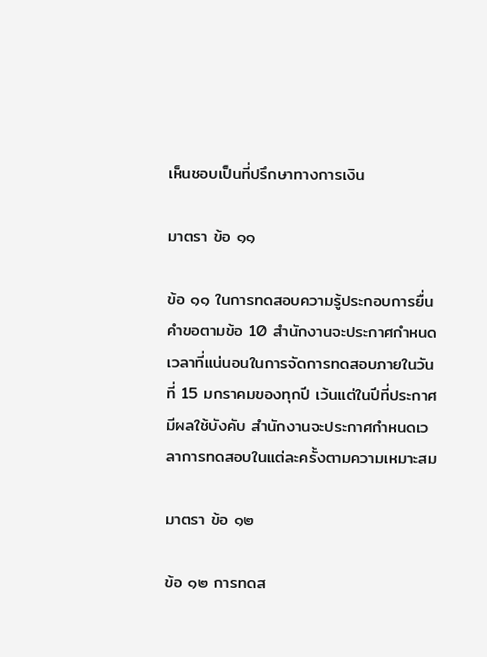เห็นชอบเป็นที่ปรึกษาทางการเงิน

มาตรา ข้อ ๑๑

ข้อ ๑๑ ในการทดสอบความรู้ประกอบการยื่นคําขอตามข้อ 10 สํานักงานจะประกาศกําหนดเวลาที่แน่นอนในการจัดการทดสอบภายในวันที่ 15 มกราคมของทุกปี เว้นแต่ในปีที่ประกาศมีผลใช้บังคับ สํานักงานจะประกาศกําหนดเวลาการทดสอบในแต่ละครั้งตามความเหมาะสม

มาตรา ข้อ ๑๒

ข้อ ๑๒ การทดส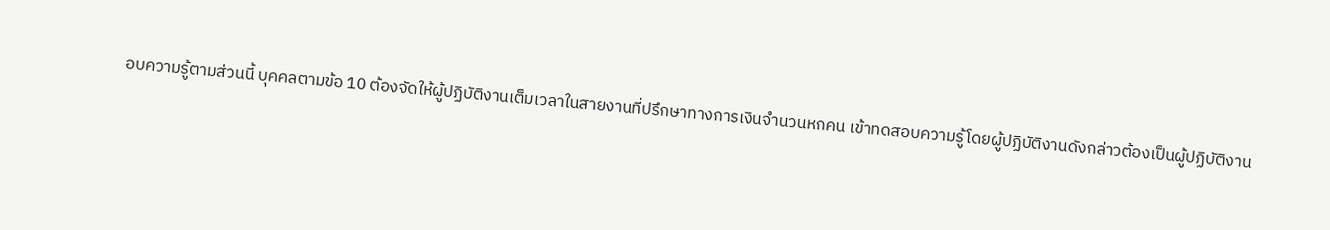อบความรู้ตามส่วนนี้ บุคคลตามข้อ 10 ต้องจัดให้ผู้ปฏิบัติงานเต็มเวลาในสายงานที่ปรึกษาทางการเงินจํานวนหกคน เข้าทดสอบความรู้โดยผู้ปฏิบัติงานดังกล่าวต้องเป็นผู้ปฏิบัติงาน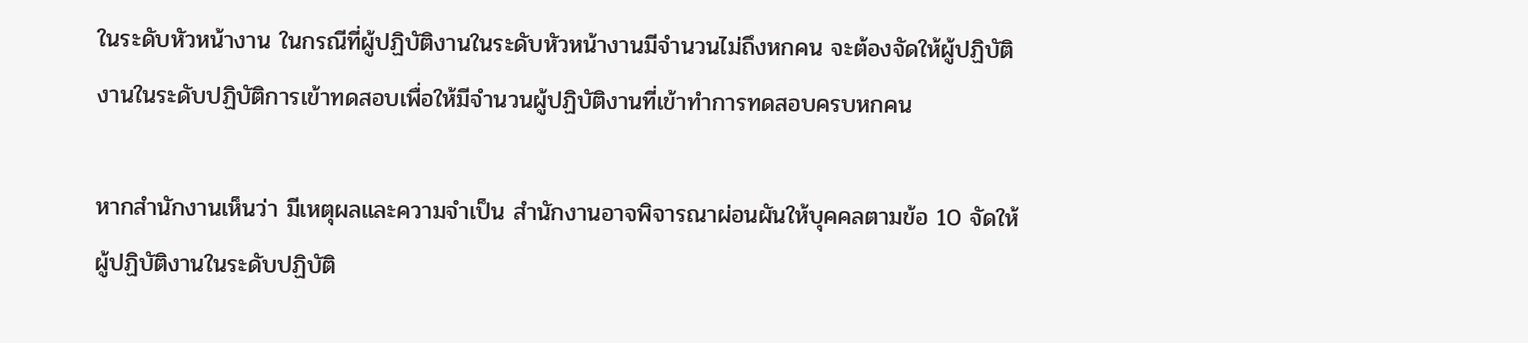ในระดับหัวหน้างาน ในกรณีที่ผู้ปฏิบัติงานในระดับหัวหน้างานมีจํานวนไม่ถึงหกคน จะต้องจัดให้ผู้ปฏิบัติงานในระดับปฏิบัติการเข้าทดสอบเพื่อให้มีจํานวนผู้ปฏิบัติงานที่เข้าทําการทดสอบครบหกคน

หากสํานักงานเห็นว่า มีเหตุผลและความจําเป็น สํานักงานอาจพิจารณาผ่อนผันให้บุคคลตามข้อ 10 จัดให้ผู้ปฏิบัติงานในระดับปฏิบัติ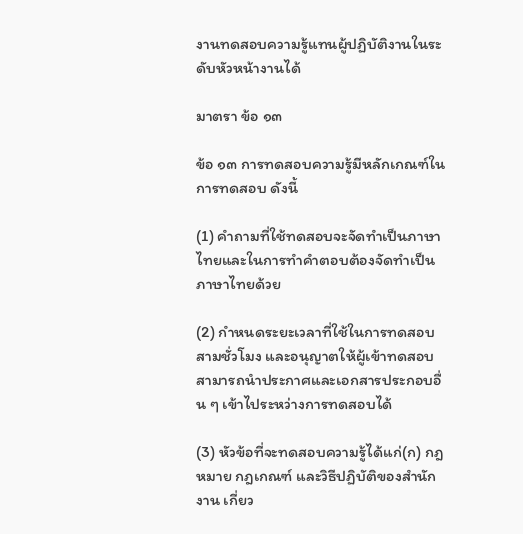งานทดสอบความรู้แทนผู้ปฏิบัติงานในระดับหัวหน้างานได้

มาตรา ข้อ ๑๓

ข้อ ๑๓ การทดสอบความรู้มีหลักเกณฑ์ในการทดสอบ ดังนี้

(1) คําถามที่ใช้ทดสอบจะจัดทําเป็นภาษาไทยและในการทําคําตอบต้องจัดทําเป็นภาษาไทยด้วย

(2) กําหนดระยะเวลาที่ใช้ในการทดสอบสามชั่วโมง และอนุญาตให้ผู้เข้าทดสอบสามารถนําประกาศและเอกสารประกอบอื่น ๆ เข้าไประหว่างการทดสอบได้

(3) หัวข้อที่จะทดสอบความรู้ได้แก่(ก) กฎหมาย กฎเกณฑ์ และวิธีปฏิบัติของสํานักงาน เกี่ยว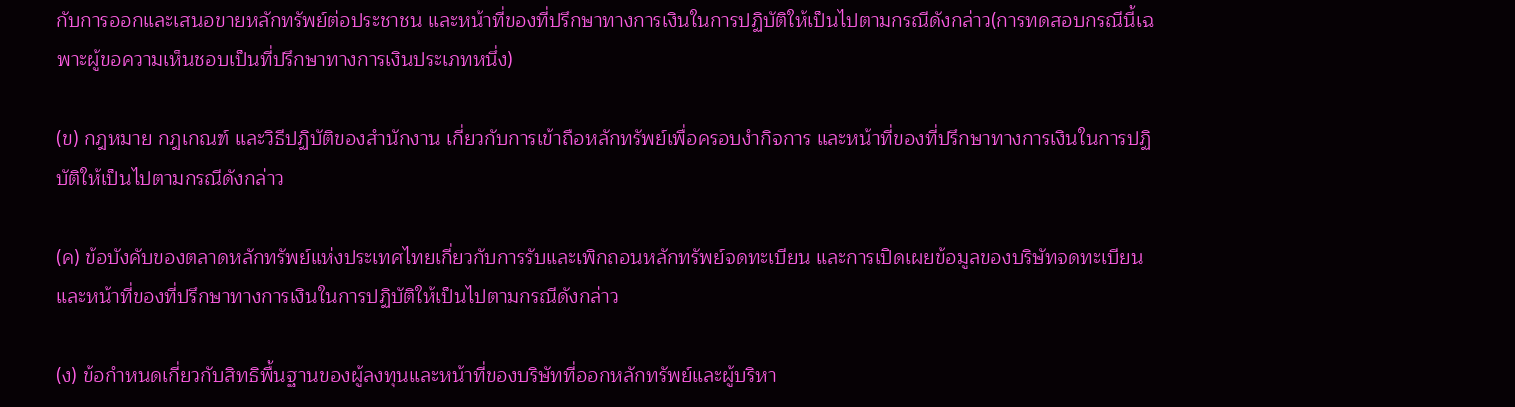กับการออกและเสนอขายหลักทรัพย์ต่อประชาชน และหน้าที่ของที่ปรึกษาทางการเงินในการปฏิบัติให้เป็นไปตามกรณีดังกล่าว(การทดสอบกรณีนี้เฉพาะผู้ขอความเห็นชอบเป็นที่ปรึกษาทางการเงินประเภทหนึ่ง)

(ข) กฎหมาย กฎเกณฑ์ และวิธีปฏิบัติของสํานักงาน เกี่ยวกับการเข้าถือหลักทรัพย์เพื่อครอบงํากิจการ และหน้าที่ของที่ปรึกษาทางการเงินในการปฏิบัติให้เป็นไปตามกรณีดังกล่าว

(ค) ข้อบังคับของตลาดหลักทรัพย์แห่งประเทศไทยเกี่ยวกับการรับและเพิกถอนหลักทรัพย์จดทะเบียน และการเปิดเผยข้อมูลของบริษัทจดทะเบียน และหน้าที่ของที่ปรึกษาทางการเงินในการปฏิบัติให้เป็นไปตามกรณีดังกล่าว

(ง) ข้อกําหนดเกี่ยวกับสิทธิพื้นฐานของผู้ลงทุนและหน้าที่ของบริษัทที่ออกหลักทรัพย์และผู้บริหา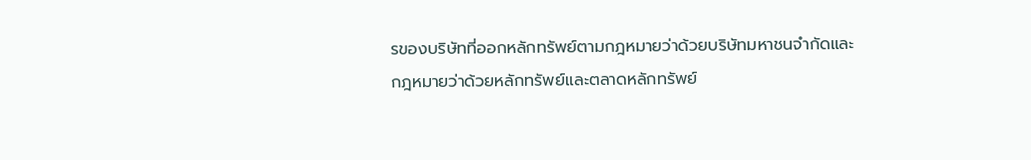รของบริษัทที่ออกหลักทรัพย์ตามกฎหมายว่าด้วยบริษัทมหาชนจํากัดและกฎหมายว่าด้วยหลักทรัพย์และตลาดหลักทรัพย์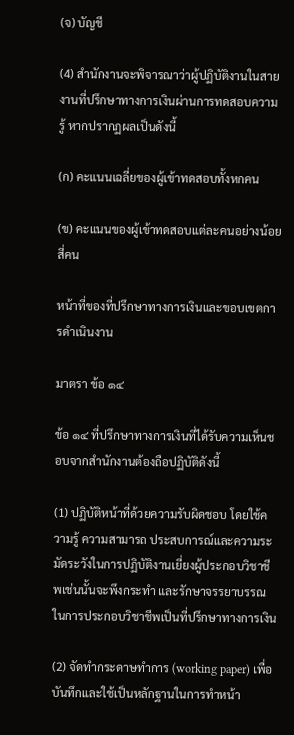(จ) บัญชี

(4) สํานักงานจะพิจารณาว่าผู้ปฏิบัติงานในสายงานที่ปรึกษาทางการเงินผ่านการทดสอบความรู้ หากปรากฏผลเป็นดังนี้

(ก) คะแนนเฉลี่ยของผู้เข้าทดสอบทั้งหกคน

(ข) คะแนนของผู้เข้าทดสอบแต่ละคนอย่างน้อยสี่คน

หน้าที่ของที่ปรึกษาทางการเงินและขอบเขตการดําเนินงาน

มาตรา ข้อ ๑๔

ข้อ ๑๔ ที่ปรึกษาทางการเงินที่ได้รับความเห็นชอบจากสํานักงานต้องถือปฏิบัติดังนี้

(1) ปฏิบัติหน้าที่ด้วยความรับผิดชอบ โดยใช้ความรู้ ความสามารถ ประสบการณ์และความระมัดระวังในการปฏิบัติงานเยี่ยงผู้ประกอบวิชาชีพเช่นนั้นจะพึงกระทํา และรักษาจรรยาบรรณในการประกอบวิชาชีพเป็นที่ปรึกษาทางการเงิน

(2) จัดทํากระดาษทําการ (working paper) เพื่อบันทึกและใช้เป็นหลักฐานในการทําหน้า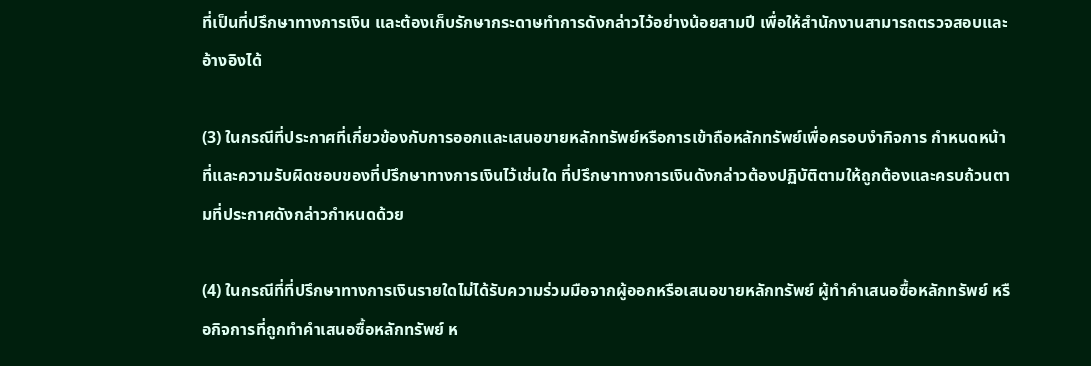ที่เป็นที่ปรึกษาทางการเงิน และต้องเก็บรักษากระดาษทําการดังกล่าวไว้อย่างน้อยสามปี เพื่อให้สํานักงานสามารถตรวจสอบและอ้างอิงได้

(3) ในกรณีที่ประกาศที่เกี่ยวข้องกับการออกและเสนอขายหลักทรัพย์หรือการเข้าถือหลักทรัพย์เพื่อครอบงํากิจการ กําหนดหน้าที่และความรับผิดชอบของที่ปรึกษาทางการเงินไว้เช่นใด ที่ปรึกษาทางการเงินดังกล่าวต้องปฏิบัติตามให้ถูกต้องและครบถ้วนตามที่ประกาศดังกล่าวกําหนดด้วย

(4) ในกรณีที่ที่ปรึกษาทางการเงินรายใดไม่ได้รับความร่วมมือจากผู้ออกหรือเสนอขายหลักทรัพย์ ผู้ทําคําเสนอซื้อหลักทรัพย์ หรือกิจการที่ถูกทําคําเสนอซื้อหลักทรัพย์ ห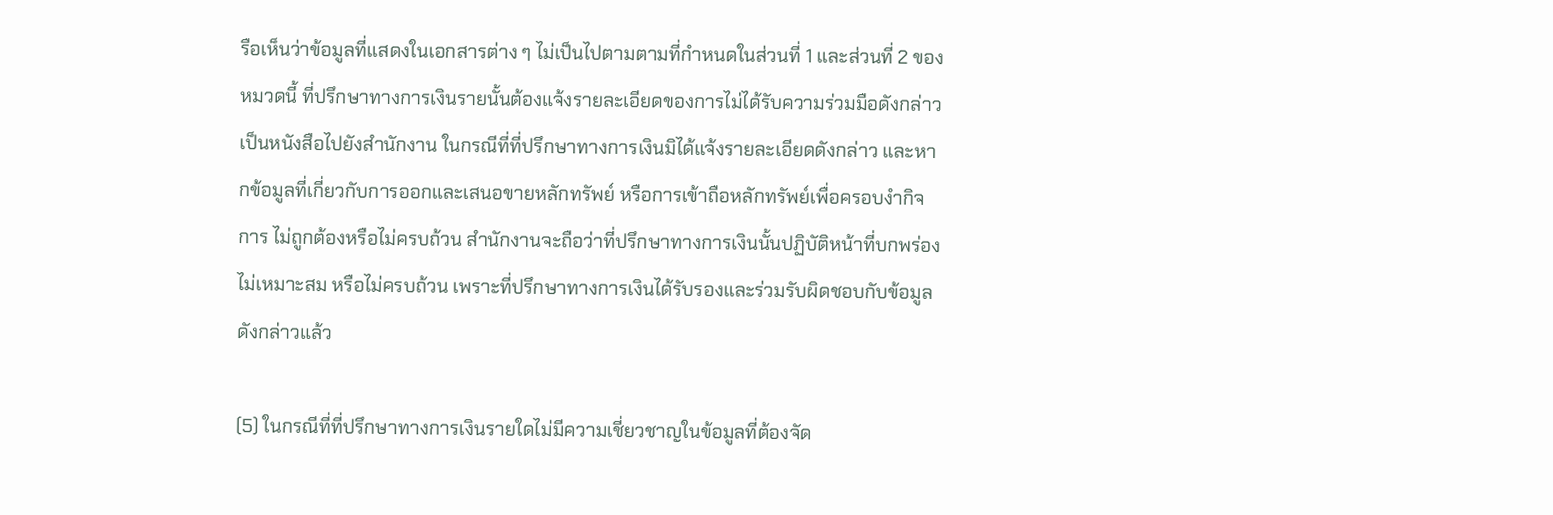รือเห็นว่าข้อมูลที่แสดงในเอกสารต่าง ๆ ไม่เป็นไปตามตามที่กําหนดในส่วนที่ 1 และส่วนที่ 2 ของหมวดนี้ ที่ปรึกษาทางการเงินรายนั้นต้องแจ้งรายละเอียดของการไม่ได้รับความร่วมมือดังกล่าว เป็นหนังสือไปยังสํานักงาน ในกรณีที่ที่ปรึกษาทางการเงินมิได้แจ้งรายละเอียดดังกล่าว และหากข้อมูลที่เกี่ยวกับการออกและเสนอขายหลักทรัพย์ หรือการเข้าถือหลักทรัพย์เพื่อครอบงํากิจการ ไม่ถูกต้องหรือไม่ครบถ้วน สํานักงานจะถือว่าที่ปรึกษาทางการเงินนั้นปฏิบัติหน้าที่บกพร่อง ไม่เหมาะสม หรือไม่ครบถ้วน เพราะที่ปรึกษาทางการเงินได้รับรองและร่วมรับผิดชอบกับข้อมูลดังกล่าวแล้ว

(5) ในกรณีที่ที่ปรึกษาทางการเงินรายใดไม่มีความเชี่ยวชาญในข้อมูลที่ต้องจัด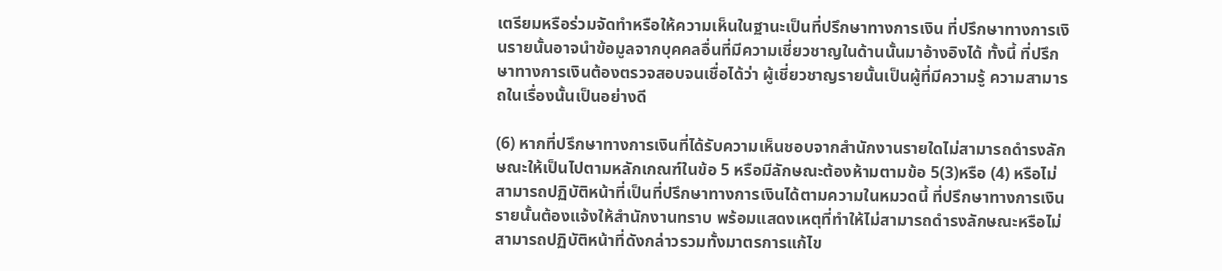เตรียมหรือร่วมจัดทําหรือให้ความเห็นในฐานะเป็นที่ปรึกษาทางการเงิน ที่ปรึกษาทางการเงินรายนั้นอาจนําข้อมูลจากบุคคลอื่นที่มีความเชี่ยวชาญในด้านนั้นมาอ้างอิงได้ ทั้งนี้ ที่ปรึกษาทางการเงินต้องตรวจสอบจนเชื่อได้ว่า ผู้เชี่ยวชาญรายนั้นเป็นผู้ที่มีความรู้ ความสามารถในเรื่องนั้นเป็นอย่างดี

(6) หากที่ปรึกษาทางการเงินที่ได้รับความเห็นชอบจากสํานักงานรายใดไม่สามารถดํารงลักษณะให้เป็นไปตามหลักเกณฑ์ในข้อ 5 หรือมีลักษณะต้องห้ามตามข้อ 5(3)หรือ (4) หรือไม่สามารถปฏิบัติหน้าที่เป็นที่ปรึกษาทางการเงินได้ตามความในหมวดนี้ ที่ปรึกษาทางการเงินรายนั้นต้องแจ้งให้สํานักงานทราบ พร้อมแสดงเหตุที่ทําให้ไม่สามารถดํารงลักษณะหรือไม่สามารถปฏิบัติหน้าที่ดังกล่าวรวมทั้งมาตรการแก้ไข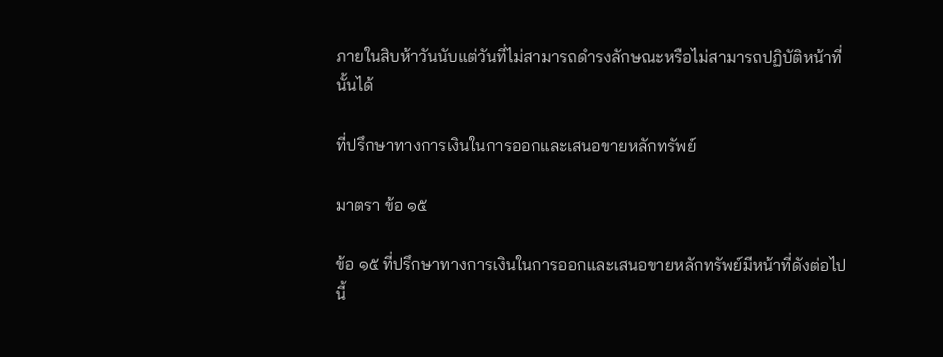ภายในสิบห้าวันนับแต่วันที่ไม่สามารถดํารงลักษณะหรือไม่สามารถปฏิบัติหน้าที่นั้นได้

ที่ปรึกษาทางการเงินในการออกและเสนอขายหลักทรัพย์

มาตรา ข้อ ๑๕

ข้อ ๑๕ ที่ปรึกษาทางการเงินในการออกและเสนอขายหลักทรัพย์มีหน้าที่ดังต่อไปนี้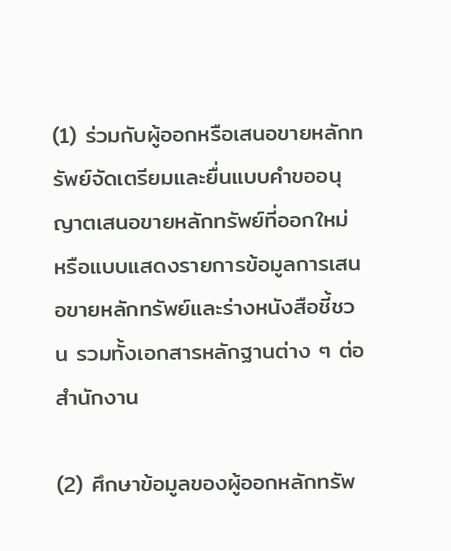(1) ร่วมกับผู้ออกหรือเสนอขายหลักทรัพย์จัดเตรียมและยื่นแบบคําขออนุญาตเสนอขายหลักทรัพย์ที่ออกใหม่ หรือแบบแสดงรายการข้อมูลการเสนอขายหลักทรัพย์และร่างหนังสือชี้ชวน รวมทั้งเอกสารหลักฐานต่าง ๆ ต่อสํานักงาน

(2) ศึกษาข้อมูลของผู้ออกหลักทรัพ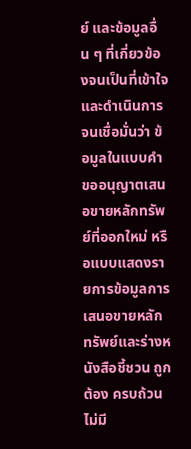ย์ และข้อมูลอื่น ๆ ที่เกี่ยวข้องจนเป็นที่เข้าใจและดําเนินการจนเชื่อมั่นว่า ข้อมูลในแบบคําขออนุญาตเสนอขายหลักทรัพย์ที่ออกใหม่ หรือแบบแสดงรายการข้อมูลการเสนอขายหลักทรัพย์และร่างหนังสือชี้ชวน ถูกต้อง ครบถ้วน ไม่มี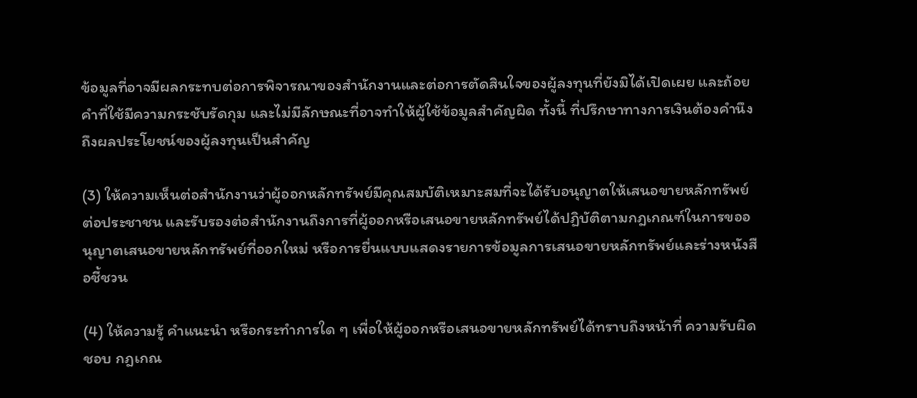ข้อมูลที่อาจมีผลกระทบต่อการพิจารณาของสํานักงานและต่อการตัดสินใจของผู้ลงทุนที่ยังมิได้เปิดเผย และถ้อยคําที่ใช้มีความกระชับรัดกุม และไม่มีลักษณะที่อาจทําให้ผู้ใช้ข้อมูลสําคัญผิด ทั้งนี้ ที่ปรึกษาทางการเงินต้องคํานึงถึงผลประโยชน์ของผู้ลงทุนเป็นสําคัญ

(3) ให้ความเห็นต่อสํานักงานว่าผู้ออกหลักทรัพย์มีคุณสมบัติเหมาะสมที่จะได้รับอนุญาตให้เสนอขายหลักทรัพย์ต่อประชาชน และรับรองต่อสํานักงานถึงการที่ผู้ออกหรือเสนอขายหลักทรัพย์ได้ปฏิบัติตามกฎเกณฑ์ในการขออนุญาตเสนอขายหลักทรัพย์ที่ออกใหม่ หรือการยื่นแบบแสดงรายการข้อมูลการเสนอขายหลักทรัพย์และร่างหนังสือชี้ชวน

(4) ให้ความรู้ คําแนะนํา หรือกระทําการใด ๆ เพื่อให้ผู้ออกหรือเสนอขายหลักทรัพย์ได้ทราบถึงหน้าที่ ความรับผิดชอบ กฎเกณ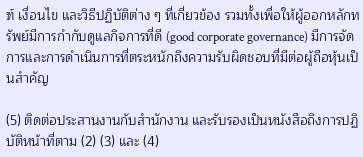ฑ์ เงื่อนไข และวิธีปฏิบัติต่าง ๆ ที่เกี่ยวข้อง รวมทั้งเพื่อให้ผู้ออกหลักทรัพย์มีการกํากับดูแลกิจการที่ดี (good corporate governance) มีการจัดการและการดําเนินการที่ตระหนักถึงความรับผิดชอบที่มีต่อผู้ถือหุ้นเป็นสําคัญ

(5) ติดต่อประสานงานกับสํานักงาน และรับรองเป็นหนังสือถึงการปฏิบัติหน้าที่ตาม (2) (3) และ (4)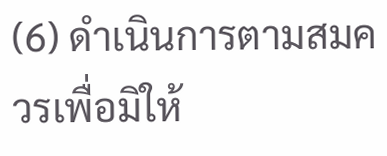(6) ดําเนินการตามสมควรเพื่อมิให้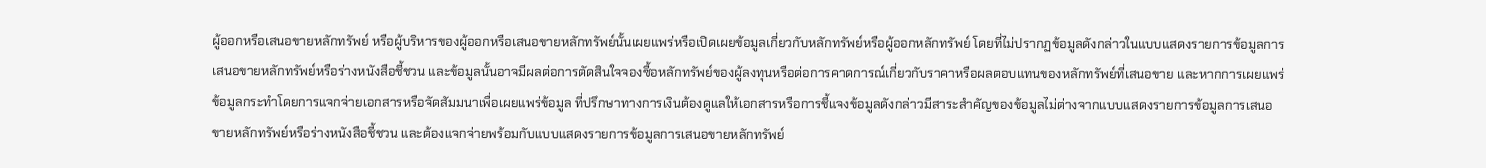ผู้ออกหรือเสนอขายหลักทรัพย์ หรือผู้บริหารของผู้ออกหรือเสนอขายหลักทรัพย์นั้นเผยแพร่หรือเปิดเผยข้อมูลเกี่ยวกับหลักทรัพย์หรือผู้ออกหลักทรัพย์ โดยที่ไม่ปรากฏข้อมูลดังกล่าวในแบบแสดงรายการข้อมูลการเสนอขายหลักทรัพย์หรือร่างหนังสือชี้ชวน และข้อมูลนั้นอาจมีผลต่อการตัดสินใจจองซื้อหลักทรัพย์ของผู้ลงทุนหรือต่อการคาดการณ์เกี่ยวกับราคาหรือผลตอบแทนของหลักทรัพย์ที่เสนอขาย และหากการเผยแพร่ข้อมูลกระทําโดยการแจกจ่ายเอกสารหรือจัดสัมมนาเพื่อเผยแพร่ข้อมูล ที่ปรึกษาทางการเงินต้องดูแลให้เอกสารหรือการชี้แจงข้อมูลดังกล่าวมีสาระสําคัญของข้อมูลไม่ต่างจากแบบแสดงรายการข้อมูลการเสนอขายหลักทรัพย์หรือร่างหนังสือชี้ชวน และต้องแจกจ่ายพร้อมกับแบบแสดงรายการข้อมูลการเสนอขายหลักทรัพย์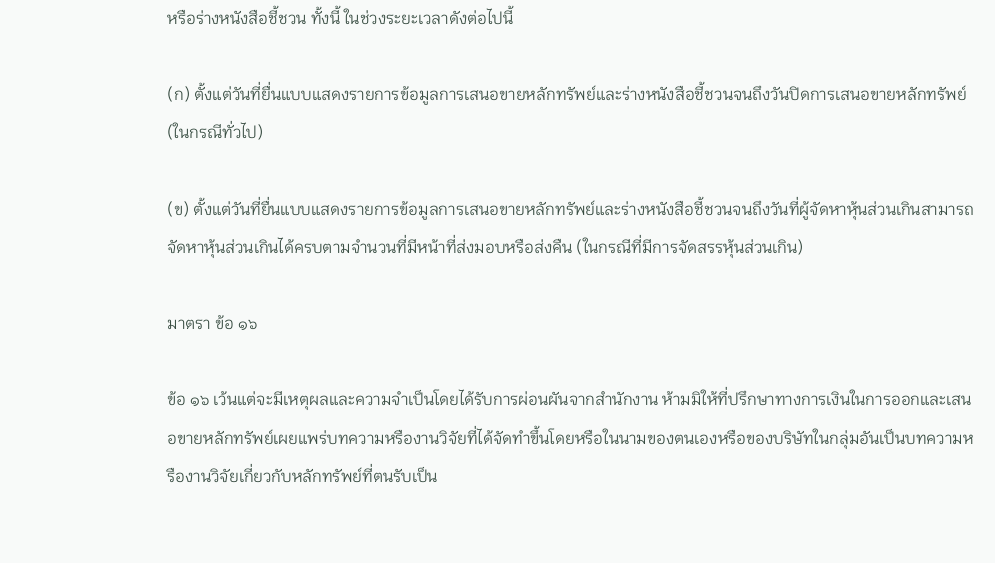หรือร่างหนังสือชี้ชวน ทั้งนี้ ในช่วงระยะเวลาดังต่อไปนี้

(ก) ตั้งแต่วันที่ยื่นแบบแสดงรายการข้อมูลการเสนอขายหลักทรัพย์และร่างหนังสือชี้ชวนจนถึงวันปิดการเสนอขายหลักทรัพย์ (ในกรณีทั่วไป)

(ข) ตั้งแต่วันที่ยื่นแบบแสดงรายการข้อมูลการเสนอขายหลักทรัพย์และร่างหนังสือชี้ชวนจนถึงวันที่ผู้จัดหาหุ้นส่วนเกินสามารถจัดหาหุ้นส่วนเกินได้ครบตามจํานวนที่มีหน้าที่ส่งมอบหรือส่งคืน (ในกรณีที่มีการจัดสรรหุ้นส่วนเกิน)

มาตรา ข้อ ๑๖

ข้อ ๑๖ เว้นแต่จะมีเหตุผลและความจําเป็นโดยได้รับการผ่อนผันจากสํานักงาน ห้ามมิให้ที่ปรึกษาทางการเงินในการออกและเสนอขายหลักทรัพย์เผยแพร่บทความหรืองานวิจัยที่ได้จัดทําขึ้นโดยหรือในนามของตนเองหรือของบริษัทในกลุ่มอันเป็นบทความหรืองานวิจัยเกี่ยวกับหลักทรัพย์ที่ตนรับเป็น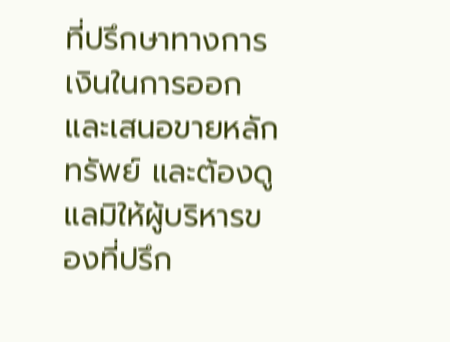ที่ปรึกษาทางการเงินในการออกและเสนอขายหลักทรัพย์ และต้องดูแลมิให้ผู้บริหารของที่ปรึก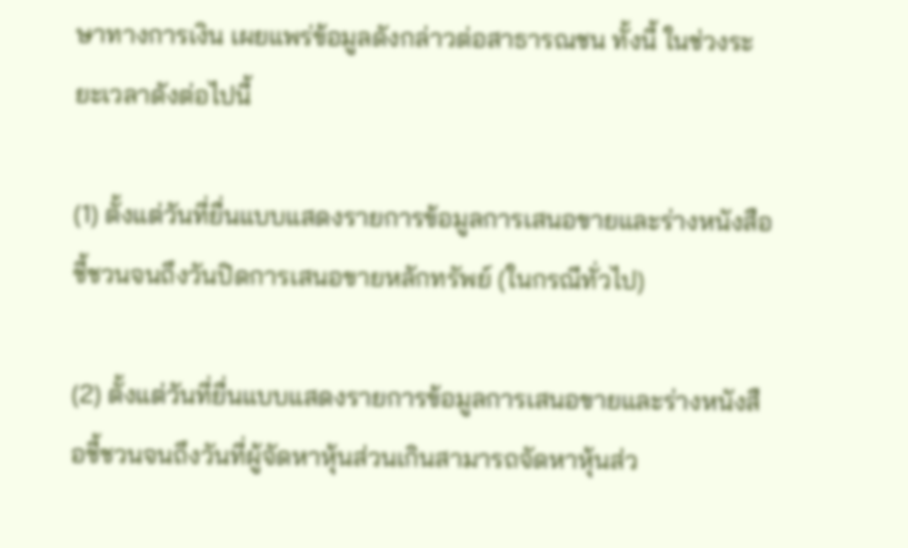ษาทางการเงิน เผยแพร่ข้อมูลดังกล่าวต่อสาธารณชน ทั้งนี้ ในช่วงระยะเวลาดังต่อไปนี้

(1) ตั้งแต่วันที่ยื่นแบบแสดงรายการข้อมูลการเสนอขายและร่างหนังสือชี้ชวนจนถึงวันปิดการเสนอขายหลักทรัพย์ (ในกรณีทั่วไป)

(2) ตั้งแต่วันที่ยื่นแบบแสดงรายการข้อมูลการเสนอขายและร่างหนังสือชี้ชวนจนถึงวันที่ผู้จัดหาหุ้นส่วนเกินสามารถจัดหาหุ้นส่ว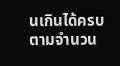นเกินได้ครบตามจํานวน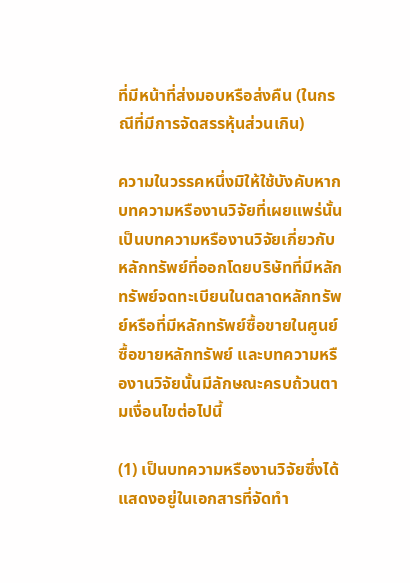ที่มีหน้าที่ส่งมอบหรือส่งคืน (ในกรณีที่มีการจัดสรรหุ้นส่วนเกิน)

ความในวรรคหนึ่งมิให้ใช้บังคับหากบทความหรืองานวิจัยที่เผยแพร่นั้นเป็นบทความหรืองานวิจัยเกี่ยวกับหลักทรัพย์ที่ออกโดยบริษัทที่มีหลักทรัพย์จดทะเบียนในตลาดหลักทรัพย์หรือที่มีหลักทรัพย์ซื้อขายในศูนย์ซื้อขายหลักทรัพย์ และบทความหรืองานวิจัยนั้นมีลักษณะครบถ้วนตามเงื่อนไขต่อไปนี้

(1) เป็นบทความหรืองานวิจัยซึ่งได้แสดงอยู่ในเอกสารที่จัดทํา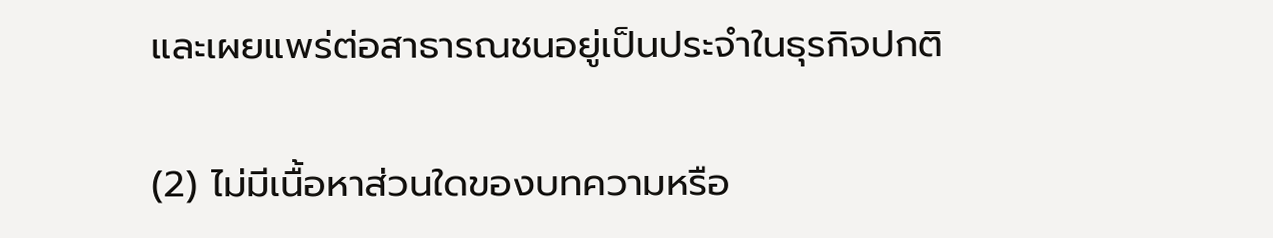และเผยแพร่ต่อสาธารณชนอยู่เป็นประจําในธุรกิจปกติ

(2) ไม่มีเนื้อหาส่วนใดของบทความหรือ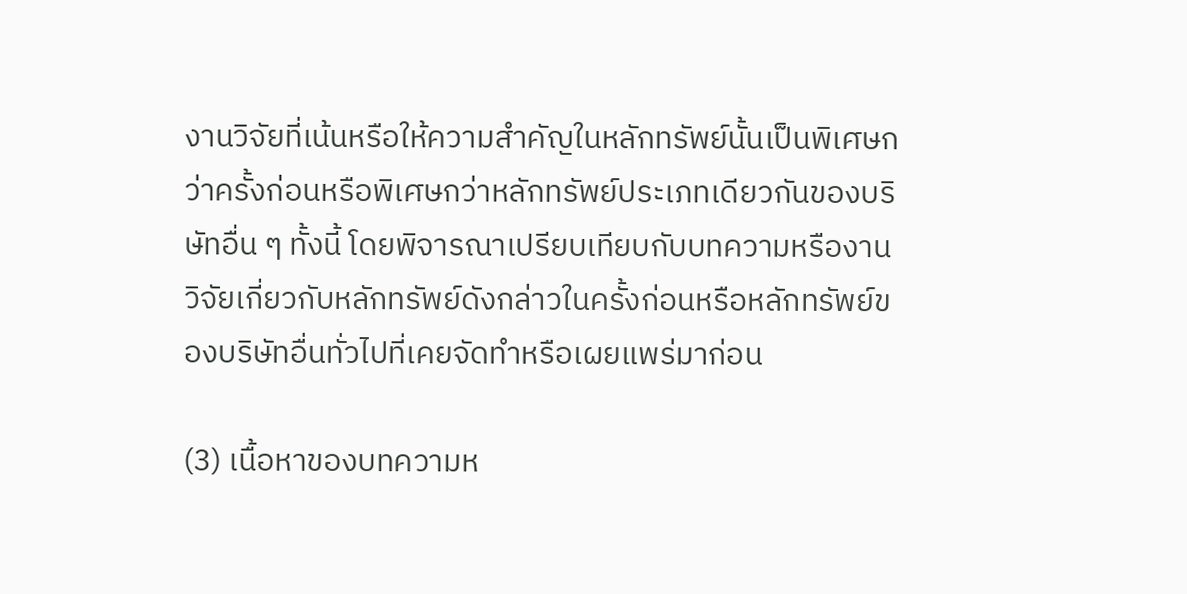งานวิจัยที่เน้นหรือให้ความสําคัญในหลักทรัพย์นั้นเป็นพิเศษกว่าครั้งก่อนหรือพิเศษกว่าหลักทรัพย์ประเภทเดียวกันของบริษัทอื่น ๆ ทั้งนี้ โดยพิจารณาเปรียบเทียบกับบทความหรืองานวิจัยเกี่ยวกับหลักทรัพย์ดังกล่าวในครั้งก่อนหรือหลักทรัพย์ของบริษัทอื่นทั่วไปที่เคยจัดทําหรือเผยแพร่มาก่อน

(3) เนื้อหาของบทความห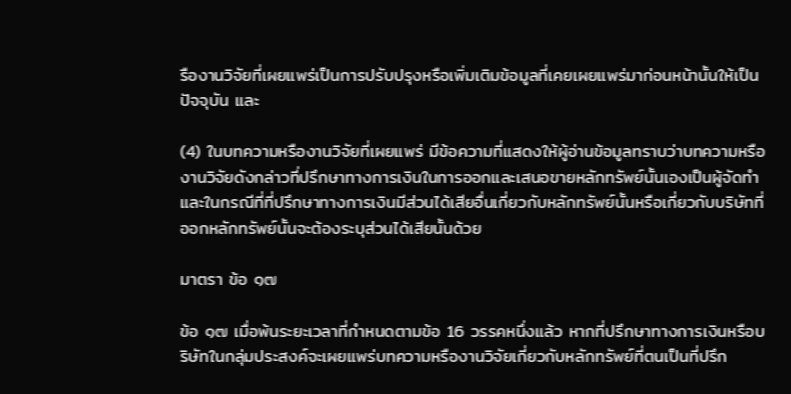รืองานวิจัยที่เผยแพร่เป็นการปรับปรุงหรือเพิ่มเติมข้อมูลที่เคยเผยแพร่มาก่อนหน้านั้นให้เป็นปัจจุบัน และ

(4) ในบทความหรืองานวิจัยที่เผยแพร่ มีข้อความที่แสดงให้ผู้อ่านข้อมูลทราบว่าบทความหรืองานวิจัยดังกล่าวที่ปรึกษาทางการเงินในการออกและเสนอขายหลักทรัพย์นั้นเองเป็นผู้จัดทํา และในกรณีที่ที่ปรึกษาทางการเงินมีส่วนได้เสียอื่นเกี่ยวกับหลักทรัพย์นั้นหรือเกี่ยวกับบริษัทที่ออกหลักทรัพย์นั้นจะต้องระบุส่วนได้เสียนั้นด้วย

มาตรา ข้อ ๑๗

ข้อ ๑๗ เมื่อพ้นระยะเวลาที่กําหนดตามข้อ 16 วรรคหนึ่งแล้ว หากที่ปรึกษาทางการเงินหรือบริษัทในกลุ่มประสงค์จะเผยแพร่บทความหรืองานวิจัยเกี่ยวกับหลักทรัพย์ที่ตนเป็นที่ปรึก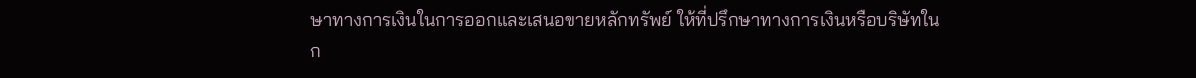ษาทางการเงินในการออกและเสนอขายหลักทรัพย์ ให้ที่ปรึกษาทางการเงินหรือบริษัทในก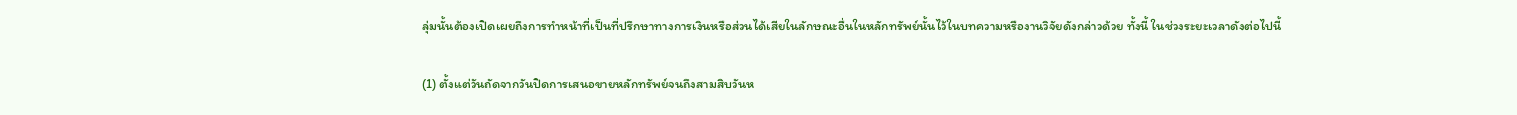ลุ่มนั้นต้องเปิดเผยถึงการทําหน้าที่เป็นที่ปรึกษาทางการเงินหรือส่วนได้เสียในลักษณะอื่นในหลักทรัพย์นั้นไว้ในบทความหรืองานวิจัยดังกล่าวด้วย ทั้งนี้ ในช่วงระยะเวลาดังต่อไปนี้

(1) ตั้งแต่วันถัดจากวันปิดการเสนอขายหลักทรัพย์จนถึงสามสิบวันห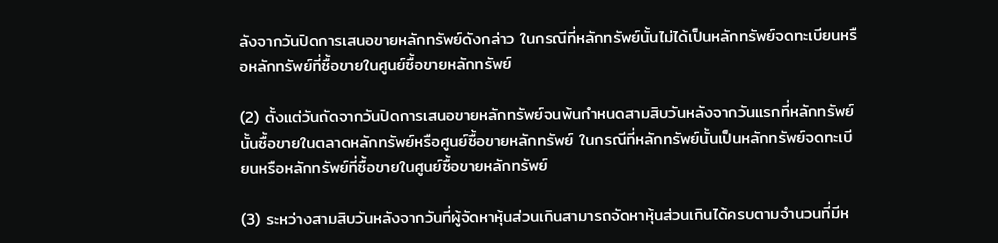ลังจากวันปิดการเสนอขายหลักทรัพย์ดังกล่าว ในกรณีที่หลักทรัพย์นั้นไม่ได้เป็นหลักทรัพย์จดทะเบียนหรือหลักทรัพย์ที่ซื้อขายในศูนย์ซื้อขายหลักทรัพย์

(2) ตั้งแต่วันถัดจากวันปิดการเสนอขายหลักทรัพย์จนพ้นกําหนดสามสิบวันหลังจากวันแรกที่หลักทรัพย์นั้นซื้อขายในตลาดหลักทรัพย์หรือศูนย์ซื้อขายหลักทรัพย์ ในกรณีที่หลักทรัพย์นั้นเป็นหลักทรัพย์จดทะเบียนหรือหลักทรัพย์ที่ซื้อขายในศูนย์ซื้อขายหลักทรัพย์

(3) ระหว่างสามสิบวันหลังจากวันที่ผู้จัดหาหุ้นส่วนเกินสามารถจัดหาหุ้นส่วนเกินได้ครบตามจํานวนที่มีห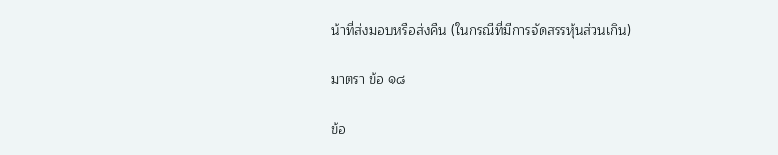น้าที่ส่งมอบหรือส่งคืน (ในกรณีที่มีการจัดสรรหุ้นส่วนเกิน)

มาตรา ข้อ ๑๘

ข้อ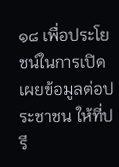๑๘ เพื่อประโยชน์ในการเปิดเผยข้อมูลต่อประชาชน ให้ที่ปรึ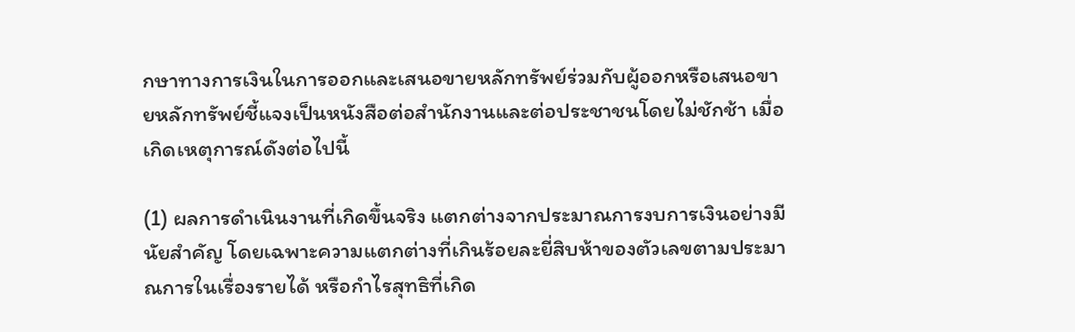กษาทางการเงินในการออกและเสนอขายหลักทรัพย์ร่วมกับผู้ออกหรือเสนอขายหลักทรัพย์ชี้แจงเป็นหนังสือต่อสํานักงานและต่อประชาชนโดยไม่ชักช้า เมื่อเกิดเหตุการณ์ดังต่อไปนี้

(1) ผลการดําเนินงานที่เกิดขึ้นจริง แตกต่างจากประมาณการงบการเงินอย่างมีนัยสําคัญ โดยเฉพาะความแตกต่างที่เกินร้อยละยี่สิบห้าของตัวเลขตามประมาณการในเรื่องรายได้ หรือกําไรสุทธิที่เกิด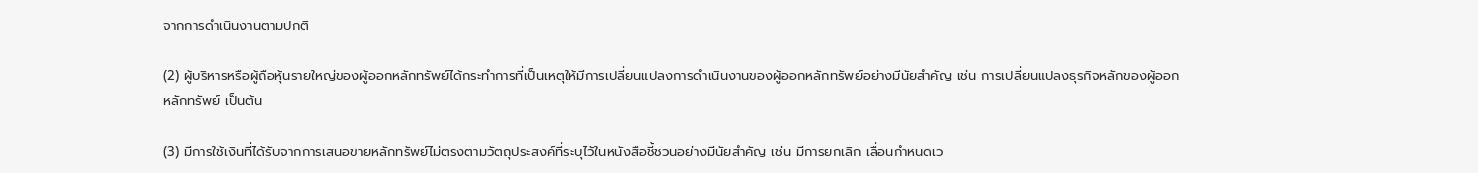จากการดําเนินงานตามปกติ

(2) ผู้บริหารหรือผู้ถือหุ้นรายใหญ่ของผู้ออกหลักทรัพย์ได้กระทําการที่เป็นเหตุให้มีการเปลี่ยนแปลงการดําเนินงานของผู้ออกหลักทรัพย์อย่างมีนัยสําคัญ เช่น การเปลี่ยนแปลงธุรกิจหลักของผู้ออกหลักทรัพย์ เป็นต้น

(3) มีการใช้เงินที่ได้รับจากการเสนอขายหลักทรัพย์ไม่ตรงตามวัตถุประสงค์ที่ระบุไว้ในหนังสือชี้ชวนอย่างมีนัยสําคัญ เช่น มีการยกเลิก เลื่อนกําหนดเว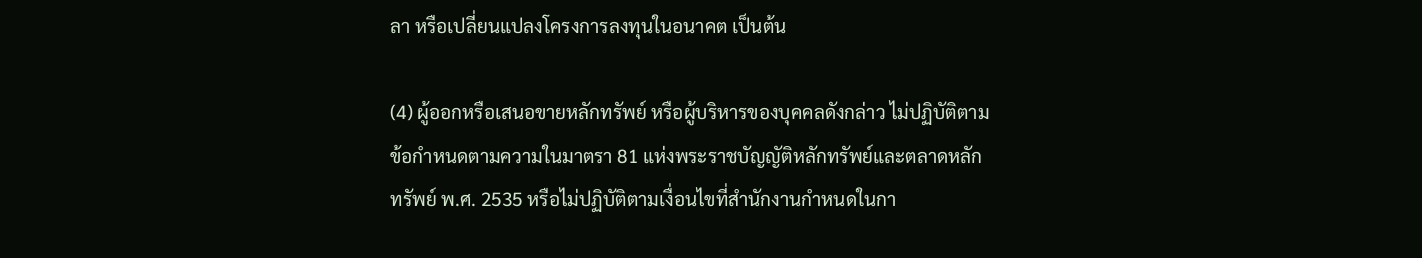ลา หรือเปลี่ยนแปลงโครงการลงทุนในอนาคต เป็นต้น

(4) ผู้ออกหรือเสนอขายหลักทรัพย์ หรือผู้บริหารของบุคคลดังกล่าว ไม่ปฏิบัติตามข้อกําหนดตามความในมาตรา 81 แห่งพระราชบัญญัติหลักทรัพย์และตลาดหลักทรัพย์ พ.ศ. 2535 หรือไม่ปฏิบัติตามเงื่อนไขที่สํานักงานกําหนดในกา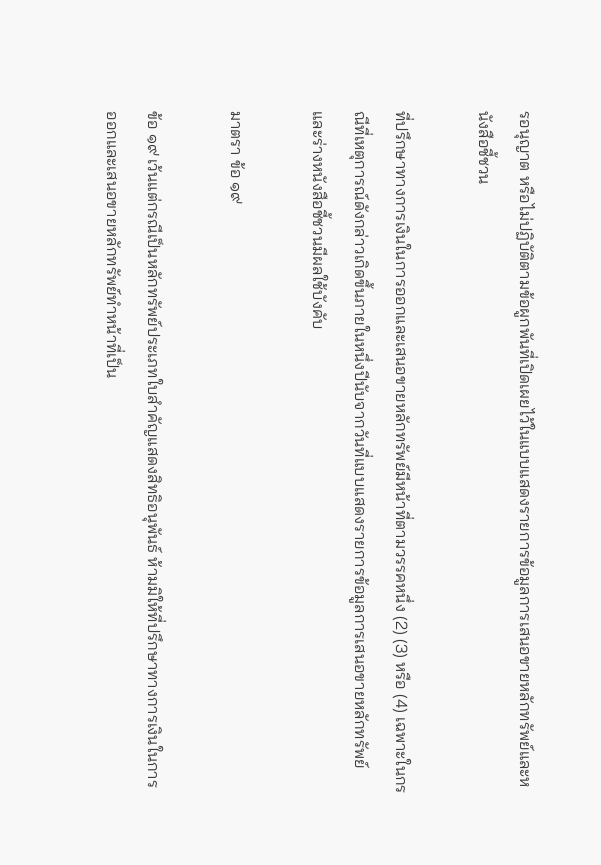รอนุญาต หรือไม่ปฏิบัติตามข้อผูกพันที่เปิดเผยไว้ในแบบแสดงรายการข้อมูลการเสนอขายหลักทรัพย์และหนังสือชี้ชวน

ที่ปรึกษาทางการเงินในการออกและเสนอขายหลักทรัพย์มีหน้าที่ตามวรรคหนึ่ง (2) (3) หรือ (4) เฉพาะในกรณีที่เหตุการณ์ดังกล่าวเกิดขึ้นภายในหนึ่งปีนับจากวันที่แบบแสดงรายการข้อมูลการเสนอขายหลักทรัพย์และร่างหนังสือชี้ชวนมีผลใช้บังคับ

มาตรา ข้อ ๑๙

ข้อ ๑๙ เว้นแต่กรณีเป็นหลักทรัพย์ประเภทใบสําคัญแสดงสิทธิอนุพันธ์ ห้ามมิให้ที่ปรึกษาทางการเงินในการออกและเสนอขายหลักทรัพย์ทําหน้าที่เป็น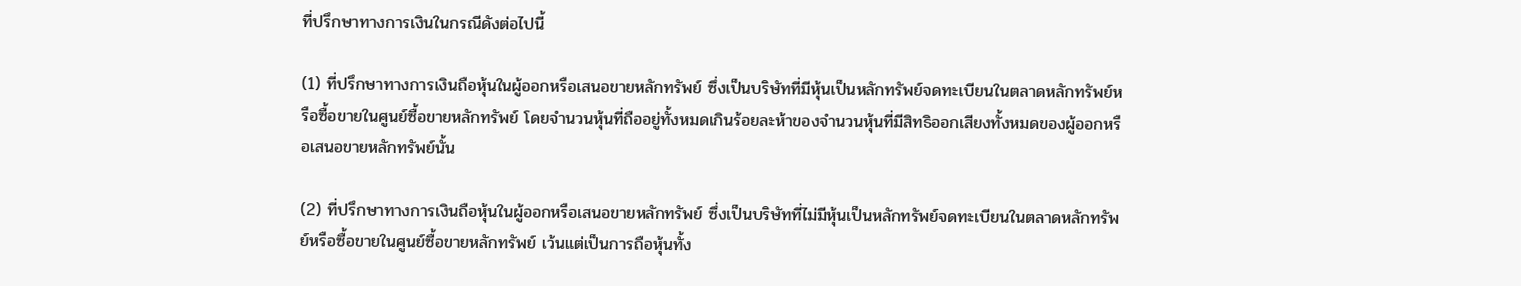ที่ปรึกษาทางการเงินในกรณีดังต่อไปนี้

(1) ที่ปรึกษาทางการเงินถือหุ้นในผู้ออกหรือเสนอขายหลักทรัพย์ ซึ่งเป็นบริษัทที่มีหุ้นเป็นหลักทรัพย์จดทะเบียนในตลาดหลักทรัพย์หรือซื้อขายในศูนย์ซื้อขายหลักทรัพย์ โดยจํานวนหุ้นที่ถืออยู่ทั้งหมดเกินร้อยละห้าของจํานวนหุ้นที่มีสิทธิออกเสียงทั้งหมดของผู้ออกหรือเสนอขายหลักทรัพย์นั้น

(2) ที่ปรึกษาทางการเงินถือหุ้นในผู้ออกหรือเสนอขายหลักทรัพย์ ซึ่งเป็นบริษัทที่ไม่มีหุ้นเป็นหลักทรัพย์จดทะเบียนในตลาดหลักทรัพย์หรือซื้อขายในศูนย์ซื้อขายหลักทรัพย์ เว้นแต่เป็นการถือหุ้นทั้ง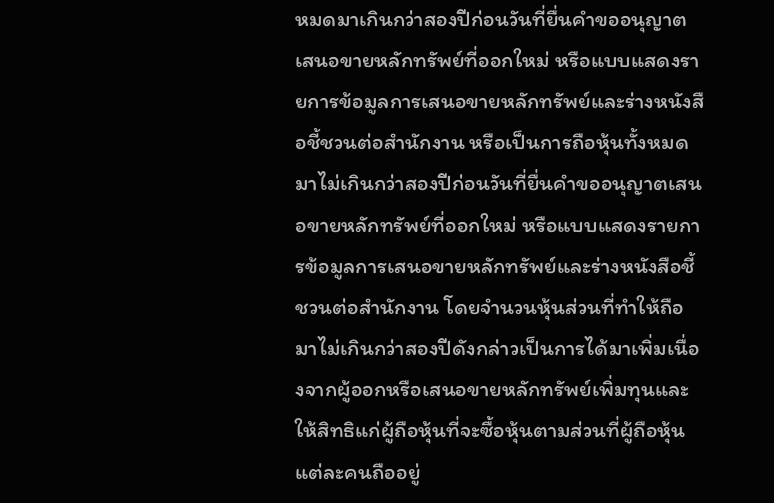หมดมาเกินกว่าสองปีก่อนวันที่ยื่นคําขออนุญาตเสนอขายหลักทรัพย์ที่ออกใหม่ หรือแบบแสดงรายการข้อมูลการเสนอขายหลักทรัพย์และร่างหนังสือชี้ชวนต่อสํานักงาน หรือเป็นการถือหุ้นทั้งหมดมาไม่เกินกว่าสองปีก่อนวันที่ยื่นคําขออนุญาตเสนอขายหลักทรัพย์ที่ออกใหม่ หรือแบบแสดงรายการข้อมูลการเสนอขายหลักทรัพย์และร่างหนังสือชี้ชวนต่อสํานักงาน โดยจํานวนหุ้นส่วนที่ทําให้ถือมาไม่เกินกว่าสองปีดังกล่าวเป็นการได้มาเพิ่มเนื่องจากผู้ออกหรือเสนอขายหลักทรัพย์เพิ่มทุนและให้สิทธิแก่ผู้ถือหุ้นที่จะซื้อหุ้นตามส่วนที่ผู้ถือหุ้นแต่ละคนถืออยู่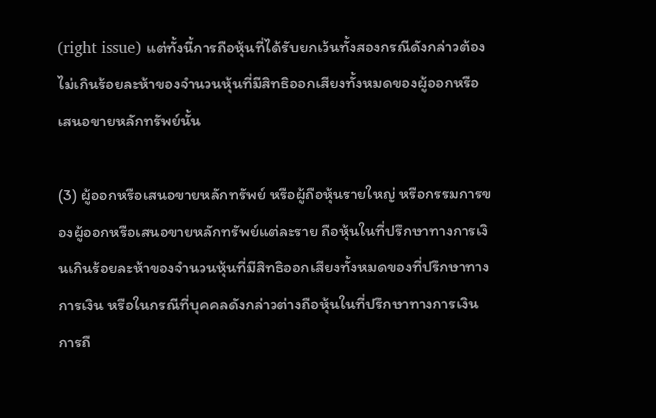(right issue) แต่ทั้งนี้การถือหุ้นที่ได้รับยกเว้นทั้งสองกรณีดังกล่าวต้องไม่เกินร้อยละห้าของจํานวนหุ้นที่มีสิทธิออกเสียงทั้งหมดของผู้ออกหรือเสนอขายหลักทรัพย์นั้น

(3) ผู้ออกหรือเสนอขายหลักทรัพย์ หรือผู้ถือหุ้นรายใหญ่ หรือกรรมการของผู้ออกหรือเสนอขายหลักทรัพย์แต่ละราย ถือหุ้นในที่ปรึกษาทางการเงินเกินร้อยละห้าของจํานวนหุ้นที่มีสิทธิออกเสียงทั้งหมดของที่ปรึกษาทางการเงิน หรือในกรณีที่บุคคลดังกล่าวต่างถือหุ้นในที่ปรึกษาทางการเงิน การถื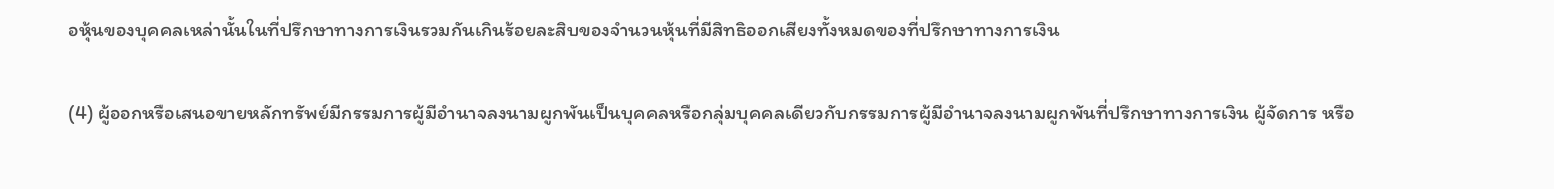อหุ้นของบุคคลเหล่านั้นในที่ปรึกษาทางการเงินรวมกันเกินร้อยละสิบของจํานวนหุ้นที่มีสิทธิออกเสียงทั้งหมดของที่ปรึกษาทางการเงิน

(4) ผู้ออกหรือเสนอขายหลักทรัพย์มีกรรมการผู้มีอํานาจลงนามผูกพันเป็นบุคคลหรือกลุ่มบุคคลเดียวกับกรรมการผู้มีอํานาจลงนามผูกพันที่ปรึกษาทางการเงิน ผู้จัดการ หรือ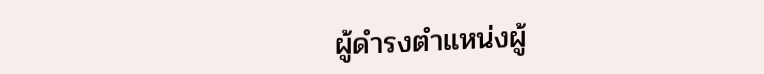ผู้ดํารงตําแหน่งผู้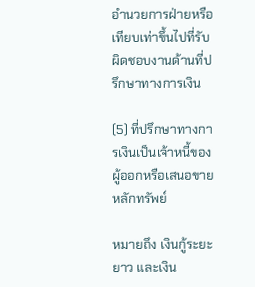อํานวยการฝ่ายหรือเทียบเท่าขึ้นไปที่รับผิดชอบงานด้านที่ปรึกษาทางการเงิน

(5) ที่ปรึกษาทางการเงินเป็นเจ้าหนี้ของผู้ออกหรือเสนอขายหลักทรัพย์

หมายถึง เงินกู้ระยะยาว และเงิน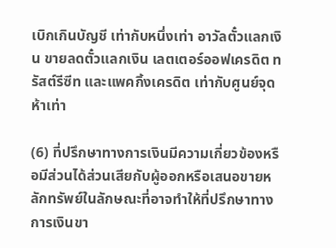เบิกเกินบัญชี เท่ากับหนึ่งเท่า อาวัลตั๋วแลกเงิน ขายลดตั๋วแลกเงิน เลตเตอร์ออฟเครดิต ทรัสต์รีซีท และแพคกิ้งเครดิต เท่ากับศูนย์จุดห้าเท่า

(6) ที่ปรึกษาทางการเงินมีความเกี่ยวข้องหรือมีส่วนได้ส่วนเสียกับผู้ออกหรือเสนอขายหลักทรัพย์ในลักษณะที่อาจทําให้ที่ปรึกษาทางการเงินขา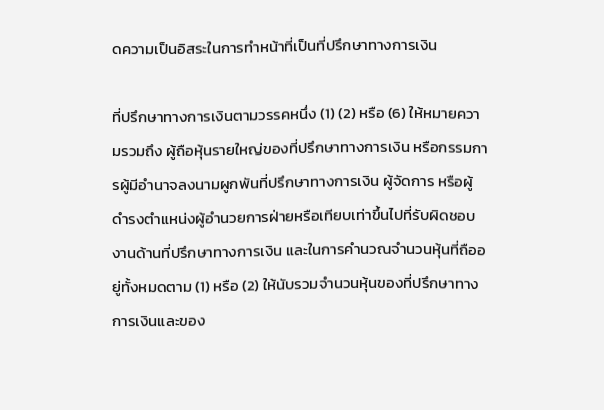ดความเป็นอิสระในการทําหน้าที่เป็นที่ปรึกษาทางการเงิน

ที่ปรึกษาทางการเงินตามวรรคหนึ่ง (1) (2) หรือ (6) ให้หมายความรวมถึง ผู้ถือหุ้นรายใหญ่ของที่ปรึกษาทางการเงิน หรือกรรมการผู้มีอํานาจลงนามผูกพันที่ปรึกษาทางการเงิน ผู้จัดการ หรือผู้ดํารงตําแหน่งผู้อํานวยการฝ่ายหรือเทียบเท่าขึ้นไปที่รับผิดชอบงานด้านที่ปรึกษาทางการเงิน และในการคํานวณจํานวนหุ้นที่ถืออยู่ทั้งหมดตาม (1) หรือ (2) ให้นับรวมจํานวนหุ้นของที่ปรึกษาทางการเงินและของ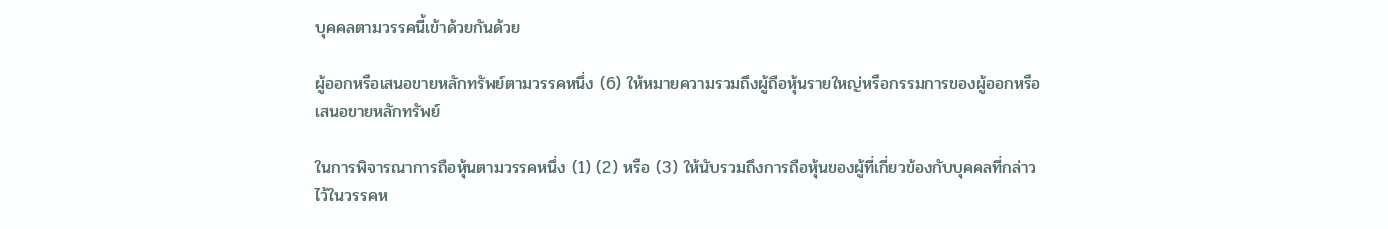บุคคลตามวรรคนี้เข้าด้วยกันด้วย

ผู้ออกหรือเสนอขายหลักทรัพย์ตามวรรคหนึ่ง (6) ให้หมายความรวมถึงผู้ถือหุ้นรายใหญ่หรือกรรมการของผู้ออกหรือเสนอขายหลักทรัพย์

ในการพิจารณาการถือหุ้นตามวรรคหนึ่ง (1) (2) หรือ (3) ให้นับรวมถึงการถือหุ้นของผู้ที่เกี่ยวข้องกับบุคคลที่กล่าวไว้ในวรรคห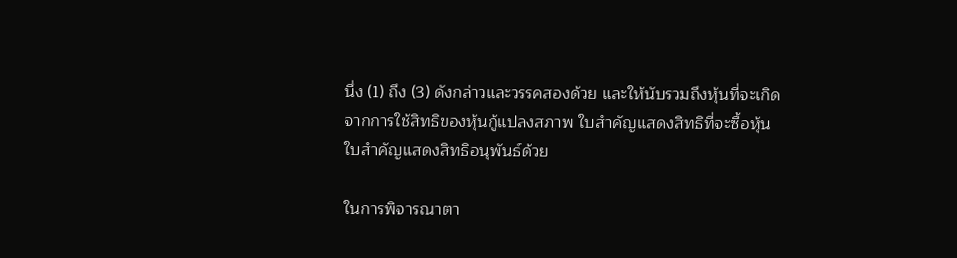นึ่ง (1) ถึง (3) ดังกล่าวและวรรคสองด้วย และให้นับรวมถึงหุ้นที่จะเกิดจากการใช้สิทธิของหุ้นกู้แปลงสภาพ ใบสําคัญแสดงสิทธิที่จะซื้อหุ้น ใบสําคัญแสดงสิทธิอนุพันธ์ด้วย

ในการพิจารณาตา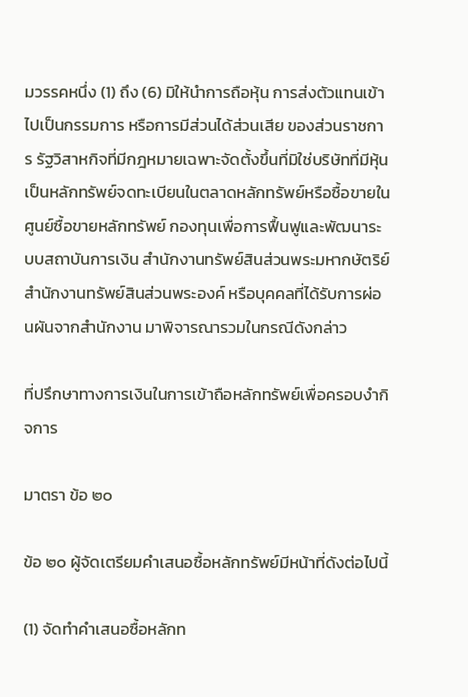มวรรคหนึ่ง (1) ถึง (6) มิให้นําการถือหุ้น การส่งตัวแทนเข้าไปเป็นกรรมการ หรือการมีส่วนได้ส่วนเสีย ของส่วนราชการ รัฐวิสาหกิจที่มีกฎหมายเฉพาะจัดตั้งขึ้นที่มิใช่บริษัทที่มีหุ้นเป็นหลักทรัพย์จดทะเบียนในตลาดหลักทรัพย์หรือซื้อขายในศูนย์ซื้อขายหลักทรัพย์ กองทุนเพื่อการฟื้นฟูและพัฒนาระบบสถาบันการเงิน สํานักงานทรัพย์สินส่วนพระมหากษัตริย์ สํานักงานทรัพย์สินส่วนพระองค์ หรือบุคคลที่ได้รับการผ่อนผันจากสํานักงาน มาพิจารณารวมในกรณีดังกล่าว

ที่ปรึกษาทางการเงินในการเข้าถือหลักทรัพย์เพื่อครอบงํากิจการ

มาตรา ข้อ ๒๐

ข้อ ๒๐ ผู้จัดเตรียมคําเสนอซื้อหลักทรัพย์มีหน้าที่ดังต่อไปนี้

(1) จัดทําคําเสนอซื้อหลักท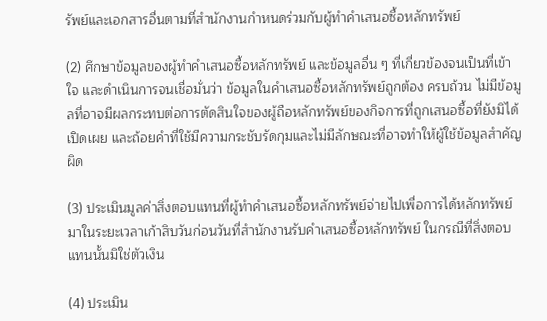รัพย์และเอกสารอื่นตามที่สํานักงานกําหนดร่วมกับผู้ทําคําเสนอซื้อหลักทรัพย์

(2) ศึกษาข้อมูลของผู้ทําคําเสนอซื้อหลักทรัพย์ และข้อมูลอื่น ๆ ที่เกี่ยวข้องจนเป็นที่เข้าใจ และดําเนินการจนเชื่อมั่นว่า ข้อมูลในคําเสนอซื้อหลักทรัพย์ถูกต้อง ครบถ้วน ไม่มีข้อมูลที่อาจมีผลกระทบต่อการตัดสินใจของผู้ถือหลักทรัพย์ของกิจการที่ถูกเสนอซื้อที่ยังมิได้เปิดเผย และถ้อยคําที่ใช้มีความกระชับรัดกุมและไม่มีลักษณะที่อาจทําให้ผู้ใช้ข้อมูลสําคัญผิด

(3) ประเมินมูลค่าสิ่งตอบแทนที่ผู้ทําคําเสนอซื้อหลักทรัพย์จ่ายไปเพื่อการได้หลักทรัพย์มาในระยะเวลาเก้าสิบวันก่อนวันที่สํานักงานรับคําเสนอซื้อหลักทรัพย์ ในกรณีที่สิ่งตอบแทนนั้นมิใช่ตัวเงิน

(4) ประเมิน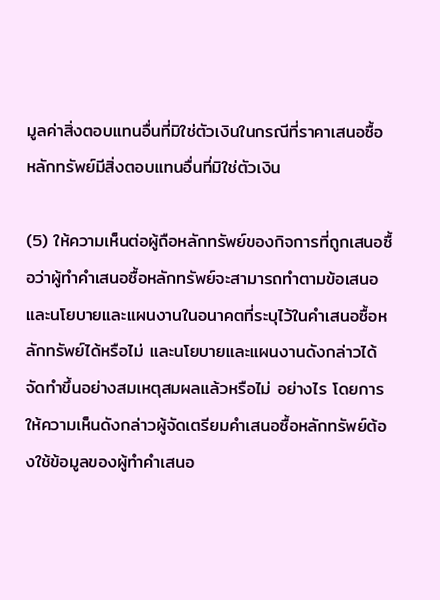มูลค่าสิ่งตอบแทนอื่นที่มิใช่ตัวเงินในกรณีที่ราคาเสนอซื้อหลักทรัพย์มีสิ่งตอบแทนอื่นที่มิใช่ตัวเงิน

(5) ให้ความเห็นต่อผู้ถือหลักทรัพย์ของกิจการที่ถูกเสนอซื้อว่าผู้ทําคําเสนอซื้อหลักทรัพย์จะสามารถทําตามข้อเสนอและนโยบายและแผนงานในอนาคตที่ระบุไว้ในคําเสนอซื้อหลักทรัพย์ได้หรือไม่ และนโยบายและแผนงานดังกล่าวได้จัดทําขึ้นอย่างสมเหตุสมผลแล้วหรือไม่ อย่างไร โดยการให้ความเห็นดังกล่าวผู้จัดเตรียมคําเสนอซื้อหลักทรัพย์ต้องใช้ข้อมูลของผู้ทําคําเสนอ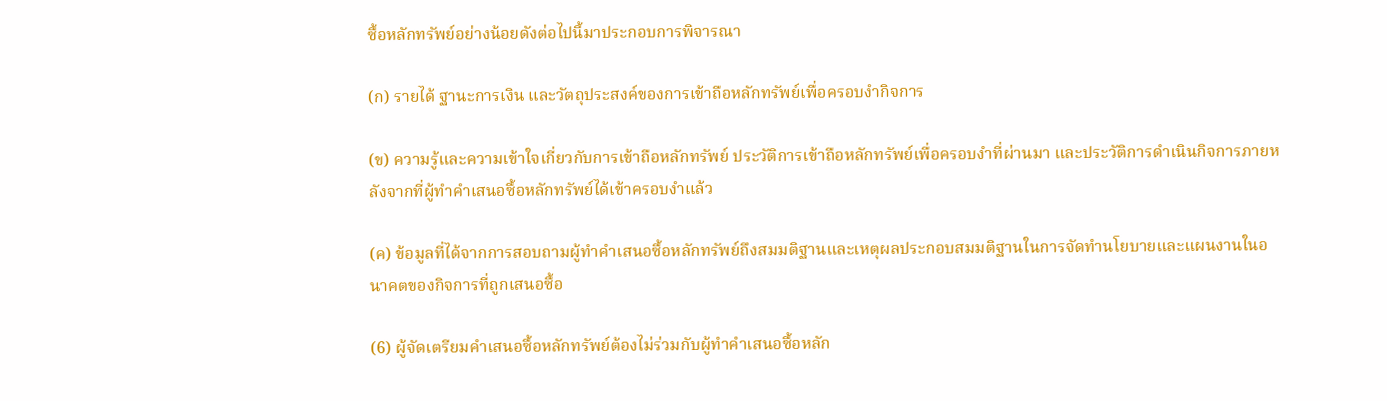ซื้อหลักทรัพย์อย่างน้อยดังต่อไปนี้มาประกอบการพิจารณา

(ก) รายได้ ฐานะการเงิน และวัตถุประสงค์ของการเข้าถือหลักทรัพย์เพื่อครอบงํากิจการ

(ข) ความรู้และความเข้าใจเกี่ยวกับการเข้าถือหลักทรัพย์ ประวัติการเข้าถือหลักทรัพย์เพื่อครอบงําที่ผ่านมา และประวัติการดําเนินกิจการภายหลังจากที่ผู้ทําคําเสนอซื้อหลักทรัพย์ได้เข้าครอบงําแล้ว

(ค) ข้อมูลที่ได้จากการสอบถามผู้ทําคําเสนอซื้อหลักทรัพย์ถึงสมมติฐานและเหตุผลประกอบสมมติฐานในการจัดทํานโยบายและแผนงานในอนาคตของกิจการที่ถูกเสนอซื้อ

(6) ผู้จัดเตรียมคําเสนอซื้อหลักทรัพย์ต้องไม่ร่วมกับผู้ทําคําเสนอซื้อหลัก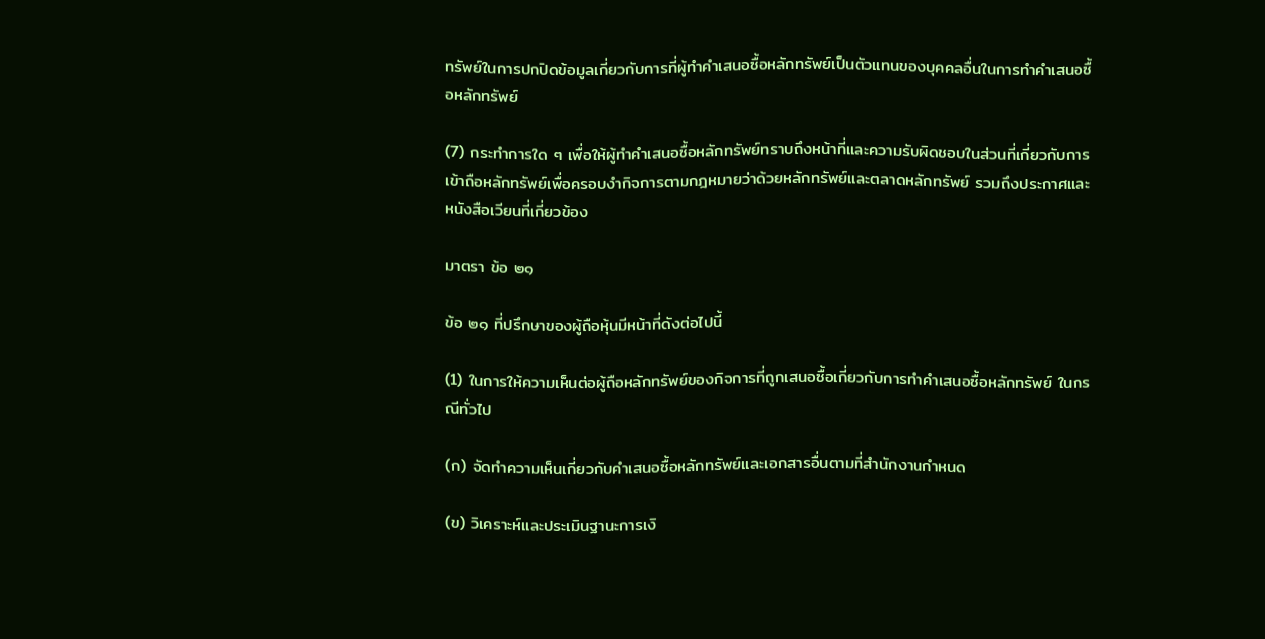ทรัพย์ในการปกปิดข้อมูลเกี่ยวกับการที่ผู้ทําคําเสนอซื้อหลักทรัพย์เป็นตัวแทนของบุคคลอื่นในการทําคําเสนอซื้อหลักทรัพย์

(7) กระทําการใด ๆ เพื่อให้ผู้ทําคําเสนอซื้อหลักทรัพย์ทราบถึงหน้าที่และความรับผิดชอบในส่วนที่เกี่ยวกับการเข้าถือหลักทรัพย์เพื่อครอบงํากิจการตามกฎหมายว่าด้วยหลักทรัพย์และตลาดหลักทรัพย์ รวมถึงประกาศและหนังสือเวียนที่เกี่ยวข้อง

มาตรา ข้อ ๒๑

ข้อ ๒๑ ที่ปรึกษาของผู้ถือหุ้นมีหน้าที่ดังต่อไปนี้

(1) ในการให้ความเห็นต่อผู้ถือหลักทรัพย์ของกิจการที่ถูกเสนอซื้อเกี่ยวกับการทําคําเสนอซื้อหลักทรัพย์ ในกรณีทั่วไป

(ก) จัดทําความเห็นเกี่ยวกับคําเสนอซื้อหลักทรัพย์และเอกสารอื่นตามที่สํานักงานกําหนด

(ข) วิเคราะห์และประเมินฐานะการเงิ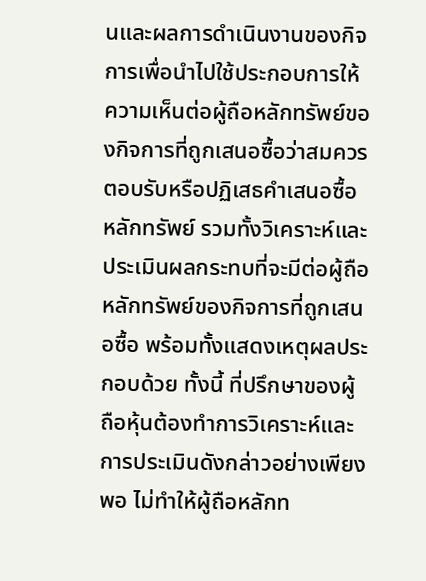นและผลการดําเนินงานของกิจการเพื่อนําไปใช้ประกอบการให้ความเห็นต่อผู้ถือหลักทรัพย์ของกิจการที่ถูกเสนอซื้อว่าสมควรตอบรับหรือปฏิเสธคําเสนอซื้อหลักทรัพย์ รวมทั้งวิเคราะห์และประเมินผลกระทบที่จะมีต่อผู้ถือหลักทรัพย์ของกิจการที่ถูกเสนอซื้อ พร้อมทั้งแสดงเหตุผลประกอบด้วย ทั้งนี้ ที่ปรึกษาของผู้ถือหุ้นต้องทําการวิเคราะห์และการประเมินดังกล่าวอย่างเพียงพอ ไม่ทําให้ผู้ถือหลักท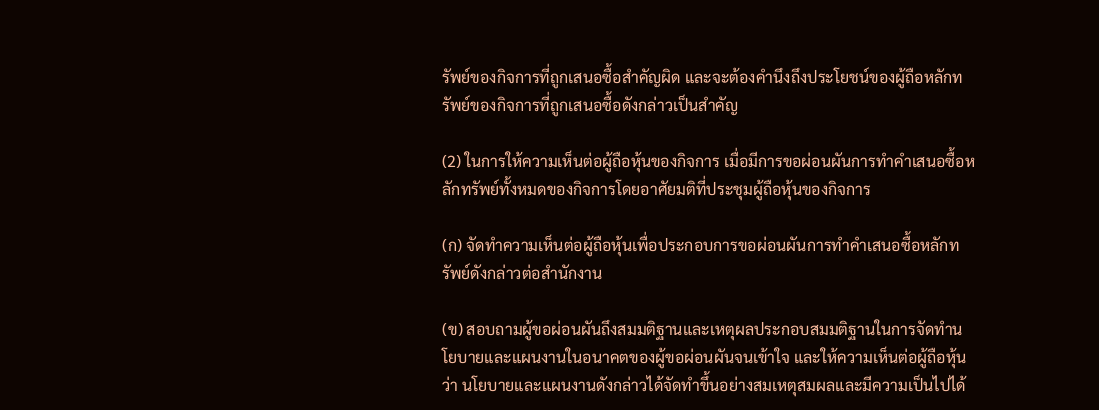รัพย์ของกิจการที่ถูกเสนอซื้อสําคัญผิด และจะต้องคํานึงถึงประโยชน์ของผู้ถือหลักทรัพย์ของกิจการที่ถูกเสนอซื้อดังกล่าวเป็นสําคัญ

(2) ในการให้ความเห็นต่อผู้ถือหุ้นของกิจการ เมื่อมีการขอผ่อนผันการทําคําเสนอซื้อหลักทรัพย์ทั้งหมดของกิจการโดยอาศัยมติที่ประชุมผู้ถือหุ้นของกิจการ

(ก) จัดทําความเห็นต่อผู้ถือหุ้นเพื่อประกอบการขอผ่อนผันการทําคําเสนอซื้อหลักทรัพย์ดังกล่าวต่อสํานักงาน

(ข) สอบถามผู้ขอผ่อนผันถึงสมมติฐานและเหตุผลประกอบสมมติฐานในการจัดทํานโยบายและแผนงานในอนาคตของผู้ขอผ่อนผันจนเข้าใจ และให้ความเห็นต่อผู้ถือหุ้นว่า นโยบายและแผนงานดังกล่าวได้จัดทําขึ้นอย่างสมเหตุสมผลและมีความเป็นไปได้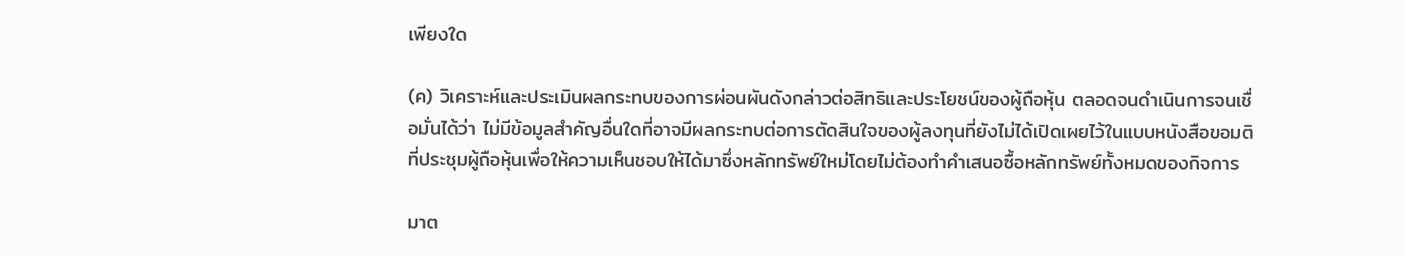เพียงใด

(ค) วิเคราะห์และประเมินผลกระทบของการผ่อนผันดังกล่าวต่อสิทธิและประโยชน์ของผู้ถือหุ้น ตลอดจนดําเนินการจนเชื่อมั่นได้ว่า ไม่มีข้อมูลสําคัญอื่นใดที่อาจมีผลกระทบต่อการตัดสินใจของผู้ลงทุนที่ยังไม่ได้เปิดเผยไว้ในแบบหนังสือขอมติที่ประชุมผู้ถือหุ้นเพื่อให้ความเห็นชอบให้ได้มาซึ่งหลักทรัพย์ใหม่โดยไม่ต้องทําคําเสนอซื้อหลักทรัพย์ทั้งหมดของกิจการ

มาต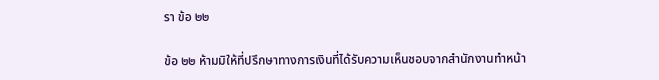รา ข้อ ๒๒

ข้อ ๒๒ ห้ามมิให้ที่ปรึกษาทางการเงินที่ได้รับความเห็นชอบจากสํานักงานทําหน้า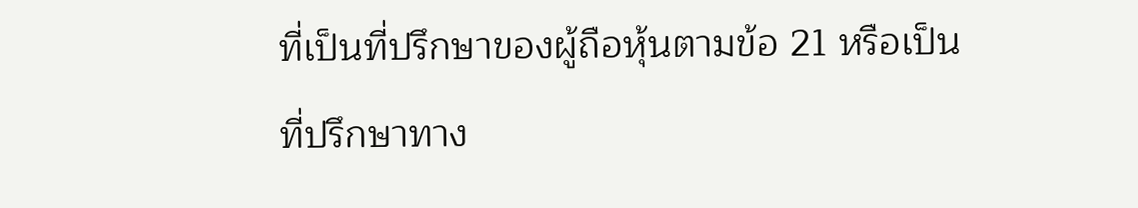ที่เป็นที่ปรึกษาของผู้ถือหุ้นตามข้อ 21 หรือเป็นที่ปรึกษาทาง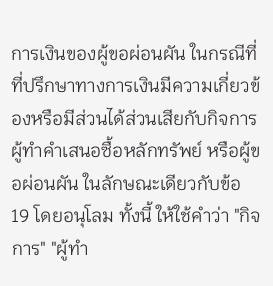การเงินของผู้ขอผ่อนผัน ในกรณีที่ที่ปรึกษาทางการเงินมีความเกี่ยวข้องหรือมีส่วนได้ส่วนเสียกับกิจการ ผู้ทําคําเสนอซื้อหลักทรัพย์ หรือผู้ขอผ่อนผัน ในลักษณะเดียวกับข้อ 19 โดยอนุโลม ทั้งนี้ ให้ใช้คําว่า "กิจการ" "ผู้ทํา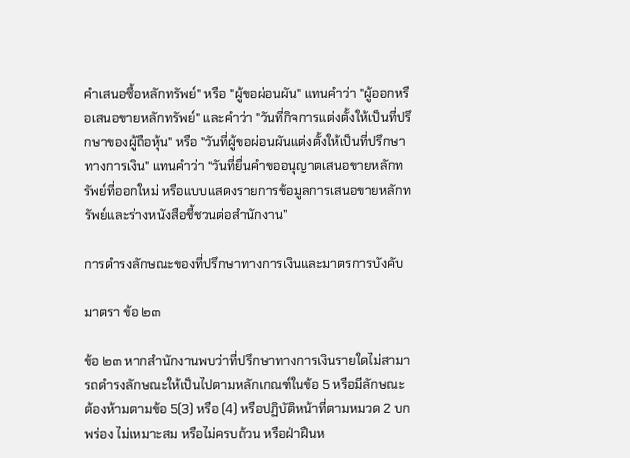คําเสนอซื้อหลักทรัพย์" หรือ "ผู้ขอผ่อนผัน" แทนคําว่า "ผู้ออกหรือเสนอขายหลักทรัพย์" และคําว่า "วันที่กิจการแต่งตั้งให้เป็นที่ปรึกษาของผู้ถือหุ้น" หรือ "วันที่ผู้ขอผ่อนผันแต่งตั้งให้เป็นที่ปรึกษาทางการเงิน" แทนคําว่า “วันที่ยื่นคําขออนุญาตเสนอขายหลักทรัพย์ที่ออกใหม่ หรือแบบแสดงรายการข้อมูลการเสนอขายหลักทรัพย์และร่างหนังสือชี้ชวนต่อสํานักงาน”

การดํารงลักษณะของที่ปรึกษาทางการเงินและมาตรการบังคับ

มาตรา ข้อ ๒๓

ข้อ ๒๓ หากสํานักงานพบว่าที่ปรึกษาทางการเงินรายใดไม่สามารถดํารงลักษณะให้เป็นไปตามหลักเกณฑ์ในข้อ 5 หรือมีลักษณะต้องห้ามตามข้อ 5(3) หรือ (4) หรือปฏิบัติหน้าที่ตามหมวด 2 บกพร่อง ไม่เหมาะสม หรือไม่ครบถ้วน หรือฝ่าฝืนห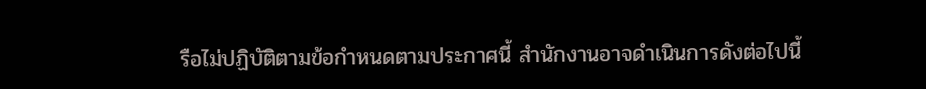รือไม่ปฏิบัติตามข้อกําหนดตามประกาศนี้ สํานักงานอาจดําเนินการดังต่อไปนี้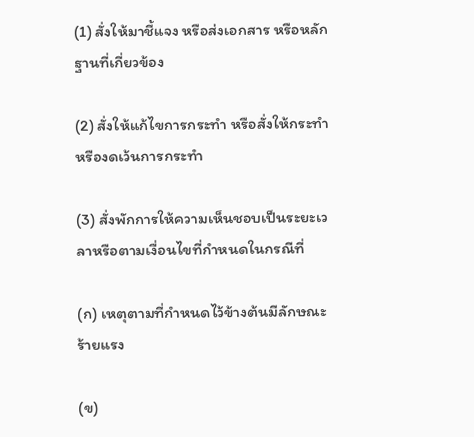(1) สั่งให้มาชี้แจง หรือส่งเอกสาร หรือหลักฐานที่เกี่ยวข้อง

(2) สั่งให้แก้ไขการกระทํา หรือสั่งให้กระทําหรืองดเว้นการกระทํา

(3) สั่งพักการให้ความเห็นชอบเป็นระยะเวลาหรือตามเงื่อนไขที่กําหนดในกรณีที่

(ก) เหตุตามที่กําหนดไว้ข้างต้นมีลักษณะร้ายแรง

(ข)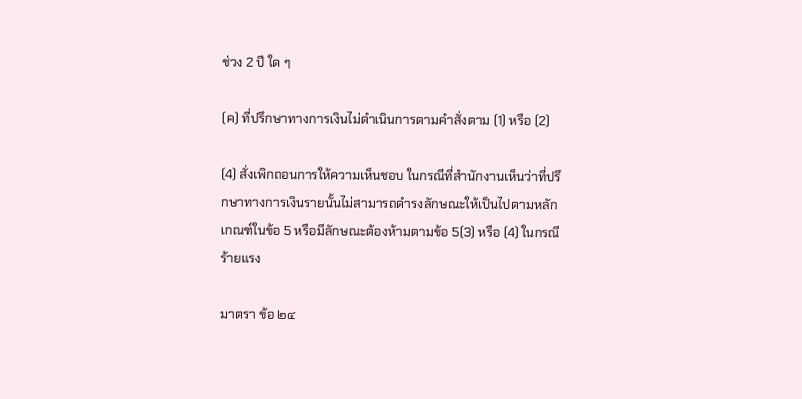ช่วง 2 ปี ใด ๆ

(ค) ที่ปรึกษาทางการเงินไม่ดําเนินการตามคําสั่งตาม (1) หรือ (2)

(4) สั่งเพิกถอนการให้ความเห็นชอบ ในกรณีที่สํานักงานเห็นว่าที่ปรึกษาทางการเงินรายนั้นไม่สามารถดํารงลักษณะให้เป็นไปตามหลักเกณฑ์ในข้อ 5 หรือมีลักษณะต้องห้ามตามข้อ 5(3) หรือ (4) ในกรณีร้ายแรง

มาตรา ข้อ ๒๔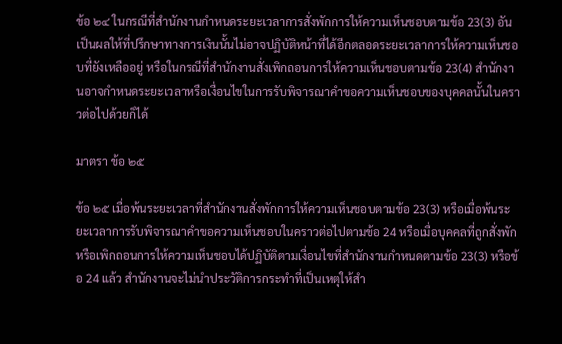ข้อ ๒๔ ในกรณีที่สํานักงานกําหนดระยะเวลาการสั่งพักการให้ความเห็นชอบตามข้อ 23(3) อันเป็นผลให้ที่ปรึกษาทางการเงินนั้นไม่อาจปฏิบัติหน้าที่ได้อีกตลอดระยะเวลาการให้ความเห็นชอบที่ยังเหลืออยู่ หรือในกรณีที่สํานักงานสั่งเพิกถอนการให้ความเห็นชอบตามข้อ 23(4) สํานักงานอาจกําหนดระยะเวลาหรือเงื่อนไขในการรับพิจารณาคําขอความเห็นชอบของบุคคลนั้นในคราวต่อไปด้วยก็ได้

มาตรา ข้อ ๒๕

ข้อ ๒๕ เมื่อพ้นระยะเวลาที่สํานักงานสั่งพักการให้ความเห็นชอบตามข้อ 23(3) หรือเมื่อพ้นระยะเวลาการรับพิจารณาคําขอความเห็นชอบในคราวต่อไปตามข้อ 24 หรือเมื่อบุคคลที่ถูกสั่งพักหรือเพิกถอนการให้ความเห็นชอบได้ปฏิบัติตามเงื่อนไขที่สํานักงานกําหนดตามข้อ 23(3) หรือข้อ 24 แล้ว สํานักงานจะไม่นําประวัติการกระทําที่เป็นเหตุให้สํา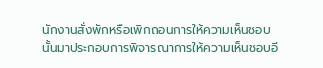นักงานสั่งพักหรือเพิกถอนการให้ความเห็นชอบนั้นมาประกอบการพิจารณาการให้ความเห็นชอบอี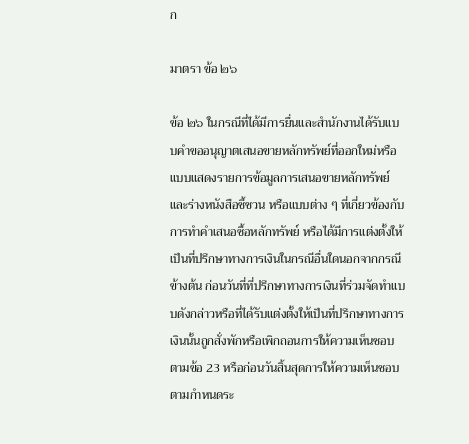ก

มาตรา ข้อ ๒๖

ข้อ ๒๖ ในกรณีที่ได้มีการยื่นและสํานักงานได้รับแบบคําขออนุญาตเสนอขายหลักทรัพย์ที่ออกใหม่หรือแบบแสดงรายการข้อมูลการเสนอขายหลักทรัพย์และร่างหนังสือชี้ชวน หรือแบบต่าง ๆ ที่เกี่ยวข้องกับการทําคําเสนอซื้อหลักทรัพย์ หรือได้มีการแต่งตั้งให้เป็นที่ปรึกษาทางการเงินในกรณีอื่นใดนอกจากกรณีข้างต้น ก่อนวันที่ที่ปรึกษาทางการเงินที่ร่วมจัดทําแบบดังกล่าวหรือที่ได้รับแต่งตั้งให้เป็นที่ปรึกษาทางการเงินนั้นถูกสั่งพักหรือเพิกถอนการให้ความเห็นชอบตามข้อ 23 หรือก่อนวันสิ้นสุดการให้ความเห็นชอบตามกําหนดระ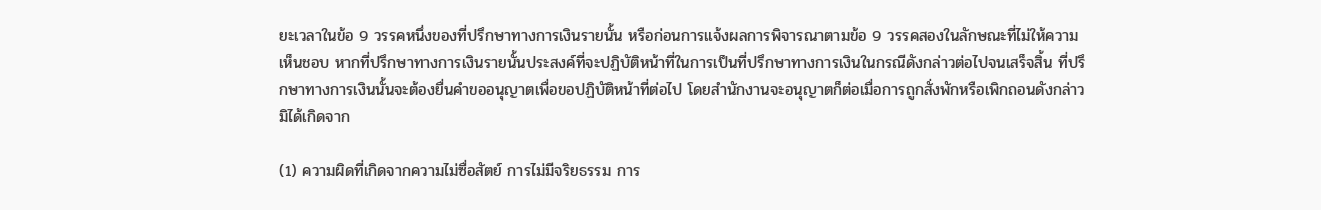ยะเวลาในข้อ 9 วรรคหนึ่งของที่ปรึกษาทางการเงินรายนั้น หรือก่อนการแจ้งผลการพิจารณาตามข้อ 9 วรรคสองในลักษณะที่ไม่ให้ความเห็นชอบ หากที่ปรึกษาทางการเงินรายนั้นประสงค์ที่จะปฏิบัติหน้าที่ในการเป็นที่ปรึกษาทางการเงินในกรณีดังกล่าวต่อไปจนเสร็จสิ้น ที่ปรึกษาทางการเงินนั้นจะต้องยื่นคําขออนุญาตเพื่อขอปฏิบัติหน้าที่ต่อไป โดยสํานักงานจะอนุญาตก็ต่อเมื่อการถูกสั่งพักหรือเพิกถอนดังกล่าวมิได้เกิดจาก

(1) ความผิดที่เกิดจากความไม่ซื่อสัตย์ การไม่มีจริยธรรม การ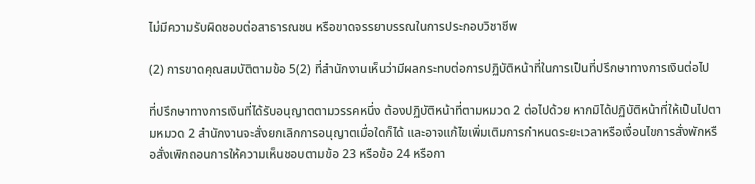ไม่มีความรับผิดชอบต่อสาธารณชน หรือขาดจรรยาบรรณในการประกอบวิชาชีพ

(2) การขาดคุณสมบัติตามข้อ 5(2) ที่สํานักงานเห็นว่ามีผลกระทบต่อการปฏิบัติหน้าที่ในการเป็นที่ปรึกษาทางการเงินต่อไป

ที่ปรึกษาทางการเงินที่ได้รับอนุญาตตามวรรคหนึ่ง ต้องปฏิบัติหน้าที่ตามหมวด 2 ต่อไปด้วย หากมิได้ปฏิบัติหน้าที่ให้เป็นไปตามหมวด 2 สํานักงานจะสั่งยกเลิกการอนุญาตเมื่อใดก็ได้ และอาจแก้ไขเพิ่มเติมการกําหนดระยะเวลาหรือเงื่อนไขการสั่งพักหรือสั่งเพิกถอนการให้ความเห็นชอบตามข้อ 23 หรือข้อ 24 หรือกา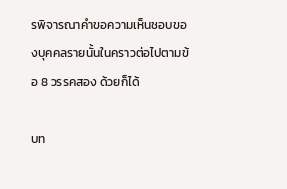รพิจารณาคําขอความเห็นชอบของบุคคลรายนั้นในคราวต่อไปตามข้อ 8 วรรคสอง ด้วยก็ได้

บท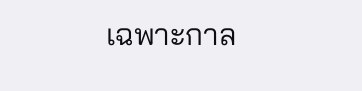เฉพาะกาล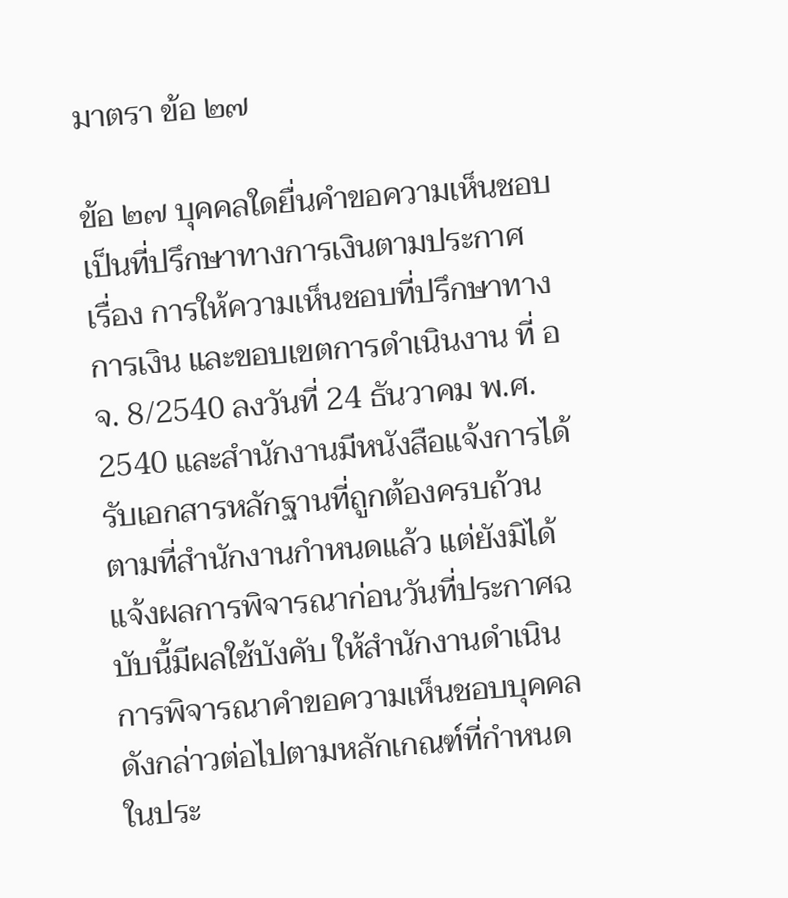มาตรา ข้อ ๒๗

ข้อ ๒๗ บุคคลใดยื่นคําขอความเห็นชอบเป็นที่ปรึกษาทางการเงินตามประกาศ เรื่อง การให้ความเห็นชอบที่ปรึกษาทางการเงิน และขอบเขตการดําเนินงาน ที่ อจ. 8/2540 ลงวันที่ 24 ธันวาคม พ.ศ. 2540 และสํานักงานมีหนังสือแจ้งการได้รับเอกสารหลักฐานที่ถูกต้องครบถ้วนตามที่สํานักงานกําหนดแล้ว แต่ยังมิได้แจ้งผลการพิจารณาก่อนวันที่ประกาศฉบับนี้มีผลใช้บังคับ ให้สํานักงานดําเนินการพิจารณาคําขอความเห็นชอบบุคคลดังกล่าวต่อไปตามหลักเกณฑ์ที่กําหนดในประ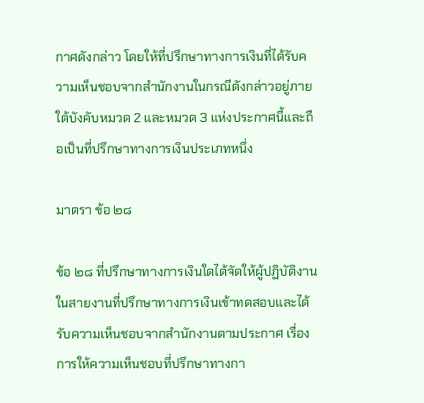กาศดังกล่าว โดยให้ที่ปรึกษาทางการเงินที่ได้รับความเห็นชอบจากสํานักงานในกรณีดังกล่าวอยู่ภายใต้บังคับหมวด 2 และหมวด 3 แห่งประกาศนี้และถือเป็นที่ปรึกษาทางการเงินประเภทหนึ่ง

มาตรา ข้อ ๒๘

ข้อ ๒๘ ที่ปรึกษาทางการเงินใดได้จัดให้ผู้ปฏิบัติงานในสายงานที่ปรึกษาทางการเงินเข้าทดสอบและได้รับความเห็นชอบจากสํานักงานตามประกาศ เรื่อง การให้ความเห็นชอบที่ปรึกษาทางกา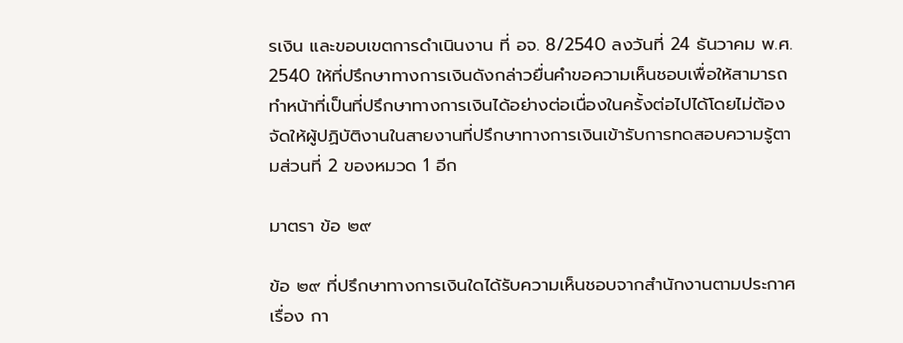รเงิน และขอบเขตการดําเนินงาน ที่ อจ. 8/2540 ลงวันที่ 24 ธันวาคม พ.ศ. 2540 ให้ที่ปรึกษาทางการเงินดังกล่าวยื่นคําขอความเห็นชอบเพื่อให้สามารถทําหน้าที่เป็นที่ปรึกษาทางการเงินได้อย่างต่อเนื่องในครั้งต่อไปได้โดยไม่ต้องจัดให้ผู้ปฏิบัติงานในสายงานที่ปรึกษาทางการเงินเข้ารับการทดสอบความรู้ตามส่วนที่ 2 ของหมวด 1 อีก

มาตรา ข้อ ๒๙

ข้อ ๒๙ ที่ปรึกษาทางการเงินใดได้รับความเห็นชอบจากสํานักงานตามประกาศ เรื่อง กา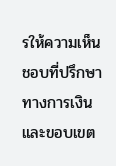รให้ความเห็นชอบที่ปรึกษาทางการเงิน และขอบเขต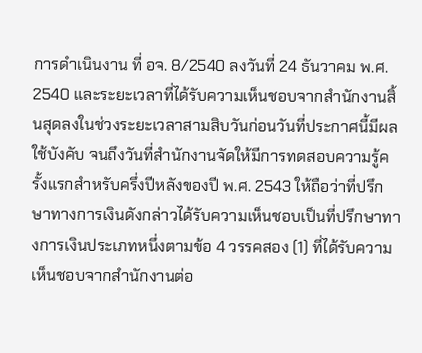การดําเนินงาน ที่ อจ. 8/2540 ลงวันที่ 24 ธันวาคม พ.ศ. 2540 และระยะเวลาที่ได้รับความเห็นชอบจากสํานักงานสิ้นสุดลงในช่วงระยะเวลาสามสิบวันก่อนวันที่ประกาศนี้มีผลใช้บังคับ จนถึงวันที่สํานักงานจัดให้มีการทดสอบความรู้ครั้งแรกสําหรับครึ่งปีหลังของปี พ.ศ. 2543 ให้ถือว่าที่ปรึกษาทางการเงินดังกล่าวได้รับความเห็นชอบเป็นที่ปรึกษาทางการเงินประเภทหนึ่งตามข้อ 4 วรรคสอง (1) ที่ได้รับความเห็นชอบจากสํานักงานต่อ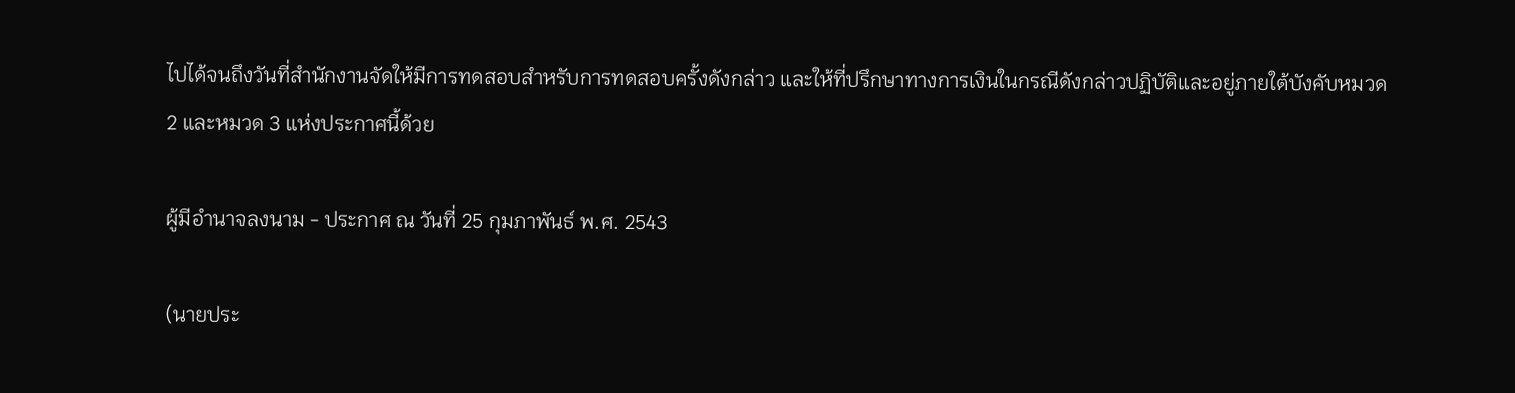ไปได้จนถึงวันที่สํานักงานจัดให้มีการทดสอบสําหรับการทดสอบครั้งดังกล่าว และให้ที่ปรึกษาทางการเงินในกรณีดังกล่าวปฏิบัติและอยู่ภายใต้บังคับหมวด 2 และหมวด 3 แห่งประกาศนี้ด้วย

ผู้มีอํานาจลงนาม - ประกาศ ณ วันที่ 25 กุมภาพันธ์ พ.ศ. 2543

(นายประ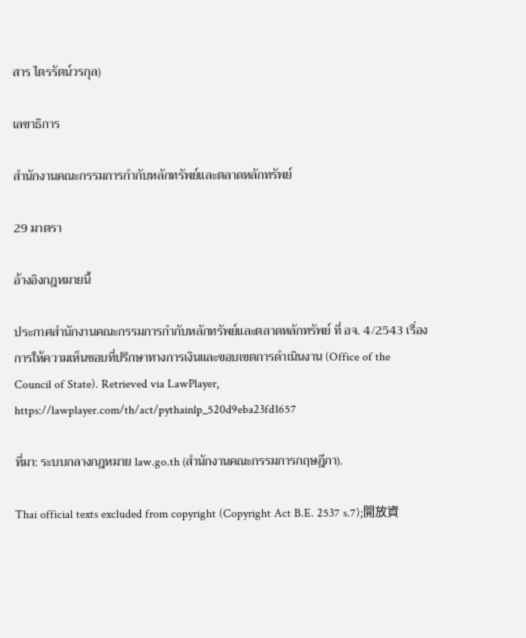สาร ไตรรัตน์วรกุล)

เลขาธิการ

สํานักงานคณะกรรมการกํากับหลักทรัพย์และตลาดหลักทรัพย์

29 มาตรา

อ้างอิงกฎหมายนี้

ประกาศสำนักงานคณะกรรมการกำกับหลักทรัพย์และตลาดหลักทรัพย์ ที่ อจ. 4/2543 เรื่อง การให้ความเห็นชอบที่ปรึกษาทางการเงินและขอบเขตการดำเนินงาน (Office of the Council of State). Retrieved via LawPlayer, https://lawplayer.com/th/act/pythainlp_520d9eba23fd1657

ที่มา: ระบบกลางกฎหมาย law.go.th (สำนักงานคณะกรรมการกฤษฎีกา).

Thai official texts excluded from copyright (Copyright Act B.E. 2537 s.7);開放資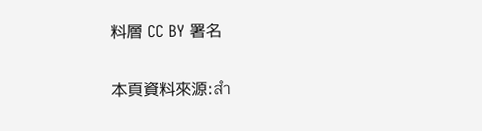料層 CC BY 署名

本頁資料來源:สำ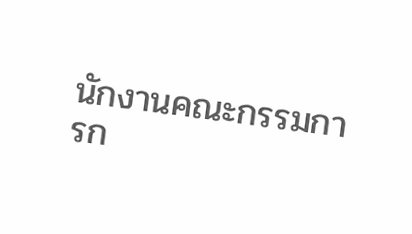นักงานคณะกรรมการก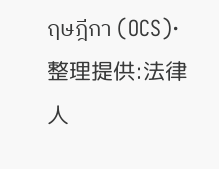ฤษฎีกา (OCS)·整理提供:法律人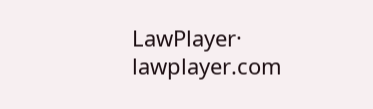LawPlayer· lawplayer.com